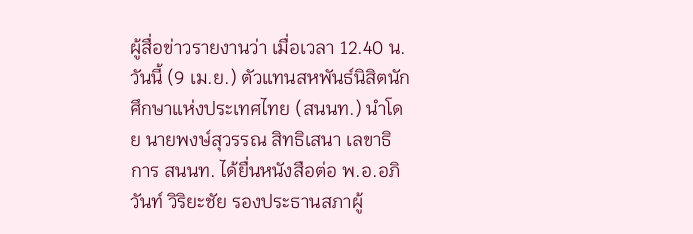ผู้สื่อข่าวรายงานว่า เมื่อเวลา 12.40 น. วันนี้ (9 เม.ย.) ตัวแทนสหพันธ์นิสิตนักศึกษาแห่งประเทศไทย (สนนท.) นำโดย นายพงษ์สุวรรณ สิทธิเสนา เลขาธิการ สนนท. ได้ยื่นหนังสือต่อ พ.อ.อภิวันท์ วิริยะชัย รองประธานสภาผู้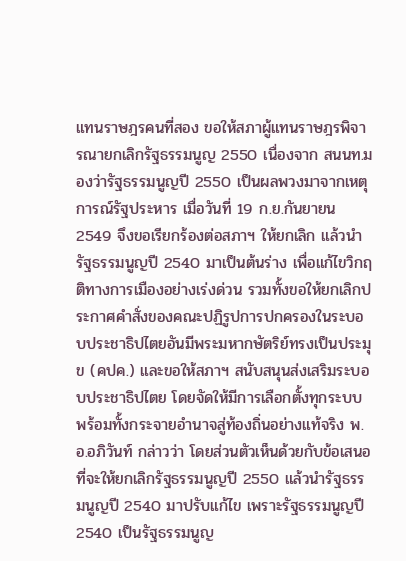แทนราษฎรคนที่สอง ขอให้สภาผู้แทนราษฎรพิจารณายกเลิกรัฐธรรมนูญ 2550 เนื่องจาก สนนท.มองว่ารัฐธรรมนูญปี 2550 เป็นผลพวงมาจากเหตุการณ์รัฐประหาร เมื่อวันที่ 19 ก.ย.กันยายน 2549 จึงขอเรียกร้องต่อสภาฯ ให้ยกเลิก แล้วนำรัฐธรรมนูญปี 2540 มาเป็นต้นร่าง เพื่อแก้ไขวิกฤติทางการเมืองอย่างเร่งด่วน รวมทั้งขอให้ยกเลิกประกาศคำสั่งของคณะปฏิรูปการปกครองในระบอบประชาธิปไตยอันมีพระมหากษัตริย์ทรงเป็นประมุข (คปค.) และขอให้สภาฯ สนับสนุนส่งเสริมระบอบประชาธิปไตย โดยจัดให้มีการเลือกตั้งทุกระบบ พร้อมทั้งกระจายอำนาจสู่ท้องถิ่นอย่างแท้จริง พ.อ.อภิวันท์ กล่าวว่า โดยส่วนตัวเห็นด้วยกับข้อเสนอที่จะให้ยกเลิกรัฐธรรมนูญปี 2550 แล้วนำรัฐธรรมนูญปี 2540 มาปรับแก้ไข เพราะรัฐธรรมนูญปี 2540 เป็นรัฐธรรมนูญ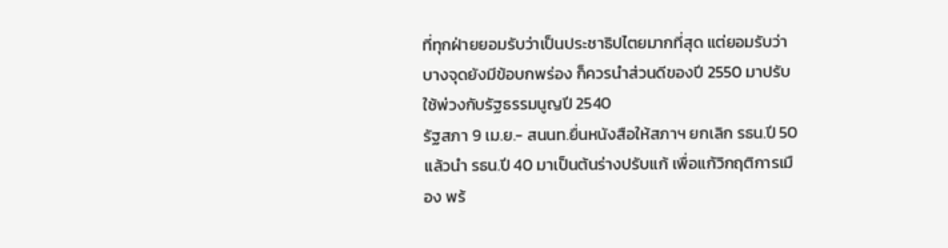ที่ทุกฝ่ายยอมรับว่าเป็นประชาธิปไตยมากที่สุด แต่ยอมรับว่าบางจุดยังมีข้อบกพร่อง ก็ควรนำส่วนดีของปี 2550 มาปรับใช้พ่วงกับรัฐธรรมนูญปี 2540
รัฐสภา 9 เม.ย.- สนนท.ยื่นหนังสือให้สภาฯ ยกเลิก รธน.ปี 50 แล้วนำ รธน.ปี 40 มาเป็นต้นร่างปรับแก้ เพื่อแก้วิกฤติการเมือง พร้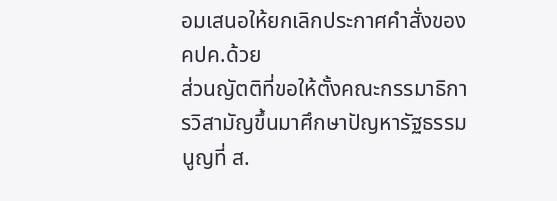อมเสนอให้ยกเลิกประกาศคำสั่งของ คปค.ด้วย
ส่วนญัตติที่ขอให้ตั้งคณะกรรมาธิการวิสามัญขึ้นมาศึกษาปัญหารัฐธรรมนูญที่ ส.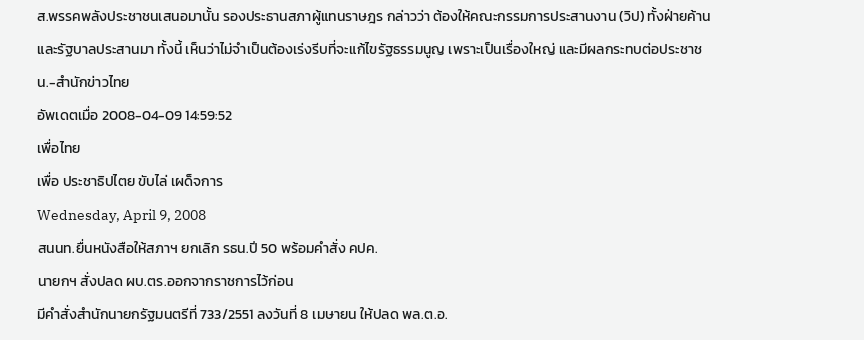ส.พรรคพลังประชาชนเสนอมานั้น รองประธานสภาผู้แทนราษฎร กล่าวว่า ต้องให้คณะกรรมการประสานงาน (วิป) ทั้งฝ่ายค้านและรัฐบาลประสานมา ทั้งนี้ เห็นว่าไม่จำเป็นต้องเร่งรีบที่จะแก้ไขรัฐธรรมนูญ เพราะเป็นเรื่องใหญ่ และมีผลกระทบต่อประชาชน.-สำนักข่าวไทย
อัพเดตเมื่อ 2008-04-09 14:59:52
เพื่อไทย
เพื่อ ประชาธิปไตย ขับไล่ เผด็จการ
Wednesday, April 9, 2008
สนนท.ยื่นหนังสือให้สภาฯ ยกเลิก รธน.ปี 50 พร้อมคำสั่ง คปค.
นายกฯ สั่งปลด ผบ.ตร.ออกจากราชการไว้ก่อน
มีคำสั่งสำนักนายกรัฐมนตรีที่ 733/2551 ลงวันที่ 8 เมษายน ให้ปลด พล.ต.อ.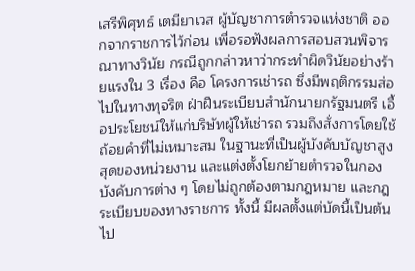เสรีพิศุทธ์ เตมียาเวส ผู้บัญชาการตำรวจแห่งชาติ ออกจากราชการไว้ก่อน เพื่อรอฟังผลการสอบสวนพิจารณาทางวินัย กรณีถูกกล่าวหาว่ากระทำผิดวินัยอย่างร้ายแรงใน 3 เรื่อง คือ โครงการเช่ารถ ซึ่งมีพฤติกรรมส่อไปในทางทุจริต ฝ่าฝืนระเบียบสำนักนายกรัฐมนตรี เอื้อประโยชน์ให้แก่บริษัทผู้ให้เช่ารถ รวมถึงสั่งการโดยใช้ถ้อยคำที่ไม่เหมาะสม ในฐานะที่เป็นผู้บังคับบัญชาสูงสุดของหน่วยงาน และแต่งตั้งโยกย้ายตำรวจในกองบังคับการต่าง ๆ โดยไม่ถูกต้องตามกฎหมาย และกฎระเบียบของทางราชการ ทั้งนี้ มีผลตั้งแต่บัดนี้เป็นต้นไป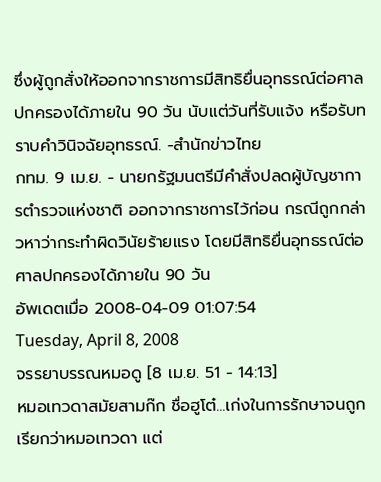ซึ่งผู้ถูกสั่งให้ออกจากราชการมีสิทธิยื่นอุทธรณ์ต่อศาลปกครองได้ภายใน 90 วัน นับแต่วันที่รับแจ้ง หรือรับทราบคำวินิจฉัยอุทธรณ์. -สำนักข่าวไทย
กทม. 9 เม.ย. - นายกรัฐมนตรีมีคำสั่งปลดผู้บัญชาการตำรวจแห่งชาติ ออกจากราชการไว้ก่อน กรณีถูกกล่าวหาว่ากระทำผิดวินัยร้ายแรง โดยมีสิทธิยื่นอุทธรณ์ต่อศาลปกครองได้ภายใน 90 วัน
อัพเดตเมื่อ 2008-04-09 01:07:54
Tuesday, April 8, 2008
จรรยาบรรณหมอดู [8 เม.ย. 51 - 14:13]
หมอเทวดาสมัยสามก๊ก ชื่อฮูโต๋...เก่งในการรักษาจนถูกเรียกว่าหมอเทวดา แต่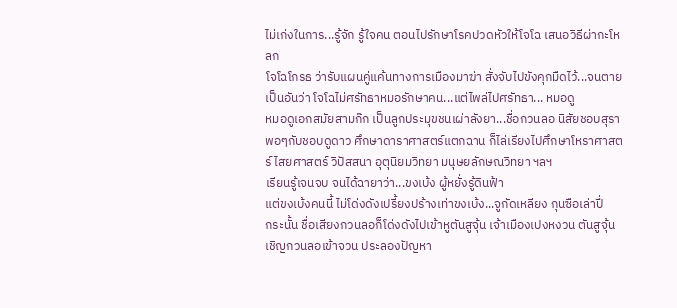ไม่เก่งในการ...รู้จัก รู้ใจคน ตอนไปรักษาโรคปวดหัวให้โจโฉ เสนอวิธีผ่ากะโหลก
โจโฉโกรธ ว่ารับแผนคู่แค้นทางการเมืองมาฆ่า สั่งจับไปขังคุกมืดไว้...จนตาย
เป็นอันว่า โจโฉไม่ศรัทธาหมอรักษาคน...แต่ไพล่ไปศรัทธา... หมอดู
หมอดูเอกสมัยสามก๊ก เป็นลูกประมุขชนเผ่าลังยา...ชื่อกวนลอ นิสัยชอบสุรา พอๆกับชอบดูดาว ศึกษาดาราศาสตร์แตกฉาน ก็ไล่เรียงไปศึกษาโหราศาสตร์ ไสยศาสตร์ วิปัสสนา อุตุนิยมวิทยา มนุษยลักษณวิทยา ฯลฯ
เรียนรู้เจนจบ จนได้ฉายาว่า...ขงเบ้ง ผู้หยั่งรู้ดินฟ้า
แต่ขงเบ้งคนนี้ ไม่โด่งดังเปรี้ยงปร้างเท่าขงเบ้ง...จูกัดเหลียง กุนซือเล่าปี่
กระนั้น ชื่อเสียงกวนลอก็โด่งดังไปเข้าหูตันสูจุ้น เจ้าเมืองเปงหงวน ตันสูจุ้น เชิญกวนลอเข้าจวน ประลองปัญหา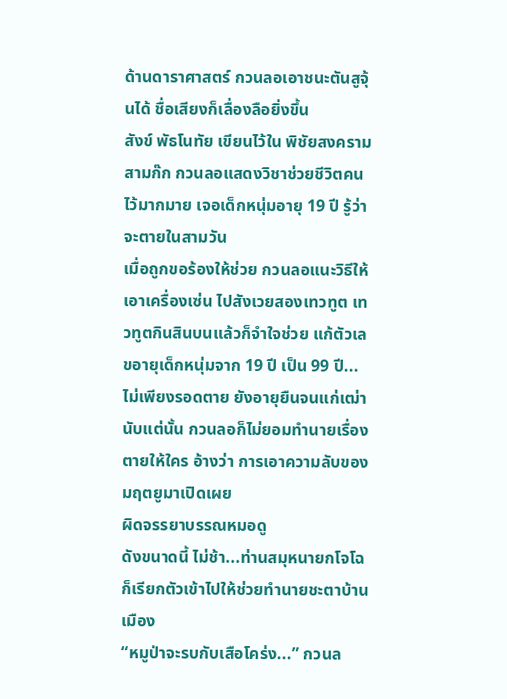ด้านดาราศาสตร์ กวนลอเอาชนะตันสูจุ้นได้ ชื่อเสียงก็เลื่องลือยิ่งขึ้น
สังข์ พัธโนทัย เขียนไว้ใน พิชัยสงครามสามก๊ก กวนลอแสดงวิชาช่วยชีวิตคนไว้มากมาย เจอเด็กหนุ่มอายุ 19 ปี รู้ว่าจะตายในสามวัน
เมื่อถูกขอร้องให้ช่วย กวนลอแนะวิธีให้เอาเครื่องเซ่น ไปสังเวยสองเทวทูต เทวทูตกินสินบนแล้วก็จำใจช่วย แก้ตัวเลขอายุเด็กหนุ่มจาก 19 ปี เป็น 99 ปี...ไม่เพียงรอดตาย ยังอายุยืนจนแก่เฒ่า
นับแต่นั้น กวนลอก็ไม่ยอมทำนายเรื่องตายให้ใคร อ้างว่า การเอาความลับของมฤตยูมาเปิดเผย
ผิดจรรยาบรรณหมอดู
ดังขนาดนี้ ไม่ช้า...ท่านสมุหนายกโจโฉก็เรียกตัวเข้าไปให้ช่วยทำนายชะตาบ้านเมือง
“หมูป่าจะรบกับเสือโคร่ง...” กวนล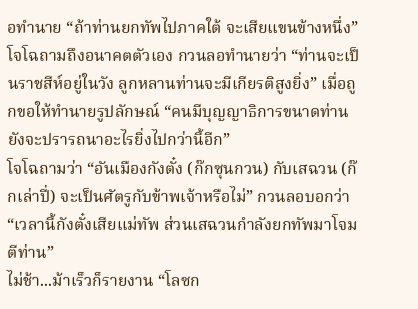อทำนาย “ถ้าท่านยกทัพไปภาคใต้ จะเสียแขนข้างหนึ่ง”
โจโฉถามถึงอนาคตตัวเอง กวนลอทำนายว่า “ท่านจะเป็นราชสีห์อยู่ในวัง ลูกหลานท่านจะมีเกียรติสูงยิ่ง” เมื่อถูกขอให้ทำนายรูปลักษณ์ “คนมีบุญญาธิการขนาดท่าน ยังจะปรารถนาอะไรยิ่งไปกว่านี้อีก”
โจโฉถามว่า “อันเมืองกังตั๋ง (ก๊กซุนกวน) กับเสฉวน (ก๊กเล่าปี่) จะเป็นศัตรูกับข้าพเจ้าหรือไม่” กวนลอบอกว่า “เวลานี้กังตั๋งเสียแม่ทัพ ส่วนเสฉวนกำลังยกทัพมาโจมตีท่าน”
ไม่ช้า...ม้าเร็วก็รายงาน “โลซก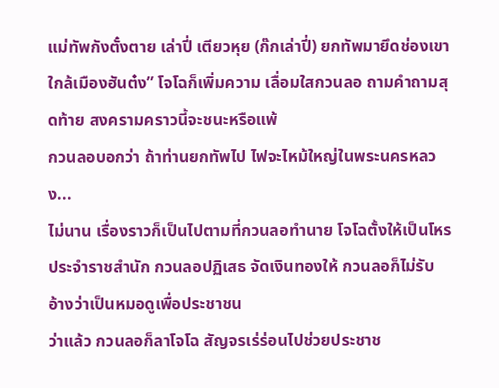แม่ทัพกังตั๋งตาย เล่าปี่ เตียวหุย (ก๊กเล่าปี่) ยกทัพมายึดช่องเขาใกล้เมืองฮันต๋ง” โจโฉก็เพิ่มความ เลื่อมใสกวนลอ ถามคำถามสุดท้าย สงครามคราวนี้จะชนะหรือแพ้
กวนลอบอกว่า ถ้าท่านยกทัพไป ไฟจะไหม้ใหญ่ในพระนครหลวง...
ไม่นาน เรื่องราวก็เป็นไปตามที่กวนลอทำนาย โจโฉตั้งให้เป็นโหรประจำราชสำนัก กวนลอปฏิเสธ จัดเงินทองให้ กวนลอก็ไม่รับ อ้างว่าเป็นหมอดูเพื่อประชาชน
ว่าแล้ว กวนลอก็ลาโจโฉ สัญจรเร่ร่อนไปช่วยประชาช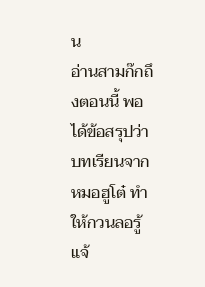น
อ่านสามก๊กถึงตอนนี้ พอได้ข้อสรุปว่า บทเรียนจากหมอฮูโต๋ ทำให้กวนลอรู้แจ้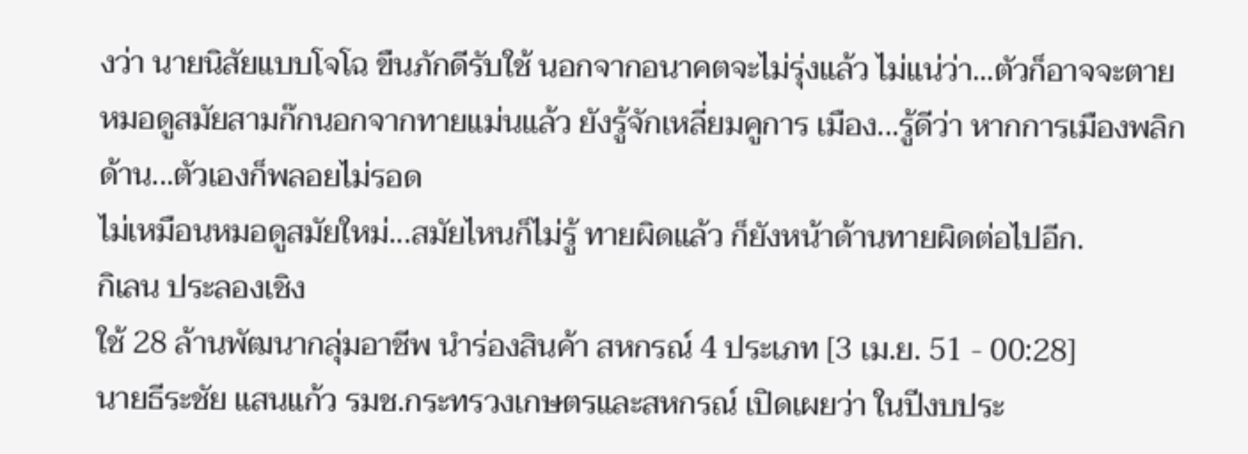งว่า นายนิสัยแบบโจโฉ ขืนภักดีรับใช้ นอกจากอนาคตจะไม่รุ่งแล้ว ไม่แน่ว่า...ตัวก็อาจจะตาย
หมอดูสมัยสามก๊กนอกจากทายแม่นแล้ว ยังรู้จักเหลี่ยมคูการ เมือง...รู้ดีว่า หากการเมืองพลิกด้าน...ตัวเองก็พลอยไม่รอด
ไม่เหมือนหมอดูสมัยใหม่...สมัยไหนก็ไม่รู้ ทายผิดแล้ว ก็ยังหน้าด้านทายผิดต่อไปอีก.
กิเลน ประลองเชิง
ใช้ 28 ล้านพัฒนากลุ่มอาชีพ นำร่องสินค้า สหกรณ์ 4 ประเภท [3 เม.ย. 51 - 00:28]
นายธีระชัย แสนแก้ว รมช.กระทรวงเกษตรและสหกรณ์ เปิดเผยว่า ในปีงบประ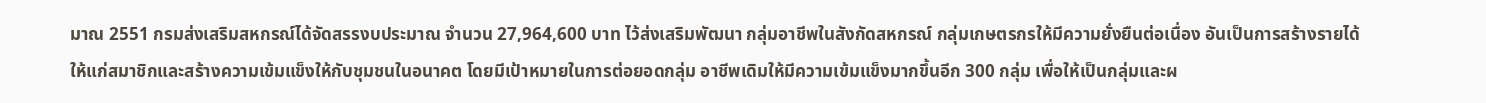มาณ 2551 กรมส่งเสริมสหกรณ์ได้จัดสรรงบประมาณ จำนวน 27,964,600 บาท ไว้ส่งเสริมพัฒนา กลุ่มอาชีพในสังกัดสหกรณ์ กลุ่มเกษตรกรให้มีความยั่งยืนต่อเนื่อง อันเป็นการสร้างรายได้ ให้แก่สมาชิกและสร้างความเข้มแข็งให้กับชุมชนในอนาคต โดยมีเป้าหมายในการต่อยอดกลุ่ม อาชีพเดิมให้มีความเข้มแข็งมากขึ้นอีก 300 กลุ่ม เพื่อให้เป็นกลุ่มและผ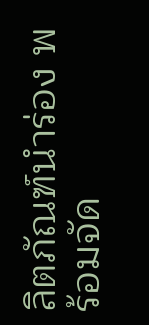ลิตภัณฑ์นำร่อง พร้อมจัด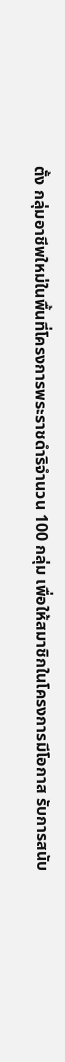ตั้ง กลุ่มอาชีพใหม่ในพื้นที่โครงการพระราชดำริจำนวน 100 กลุ่ม เพื่อให้สมาชิกในโครงการมีโอกาส รับการสนับ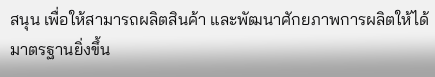สนุน เพื่อให้สามารถผลิตสินค้า และพัฒนาศักยภาพการผลิตให้ได้มาตรฐานยิ่งขึ้น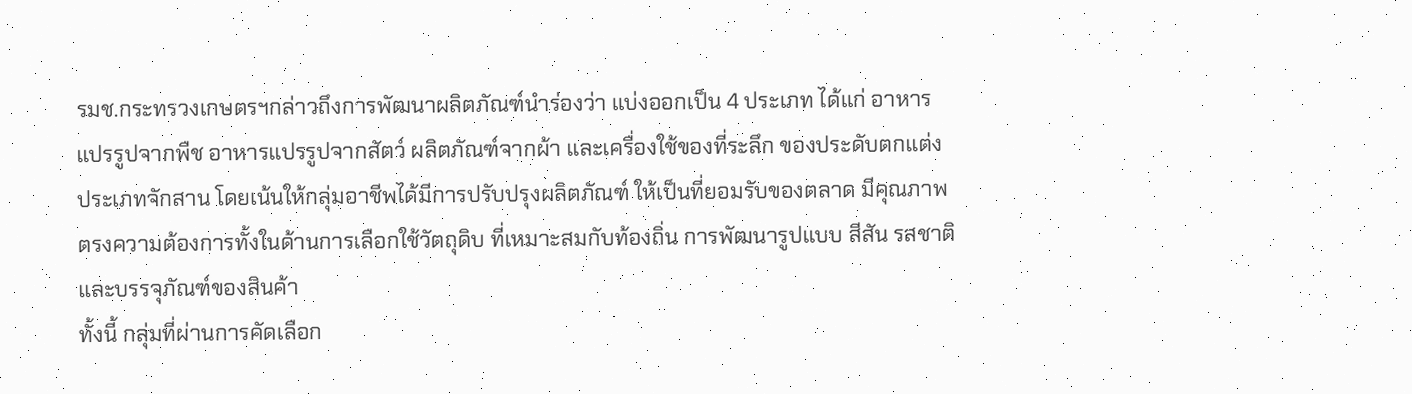รมช.กระทรวงเกษตรฯกล่าวถึงการพัฒนาผลิตภัณฑ์นำร่องว่า แบ่งออกเป็น 4 ประเภท ได้แก่ อาหารแปรรูปจากพืช อาหารแปรรูปจากสัตว์ ผลิตภัณฑ์จากผ้า และเครื่องใช้ของที่ระลึก ของประดับตกแต่งประเภทจักสาน โดยเน้นให้กลุ่มอาชีพได้มีการปรับปรุงผลิตภัณฑ์ ให้เป็นที่ยอมรับของตลาด มีคุณภาพตรงความต้องการทั้งในด้านการเลือกใช้วัตถุดิบ ที่เหมาะสมกับท้องถิ่น การพัฒนารูปแบบ สีสัน รสชาติ และบรรจุภัณฑ์ของสินค้า
ทั้งนี้ กลุ่มที่ผ่านการคัดเลือก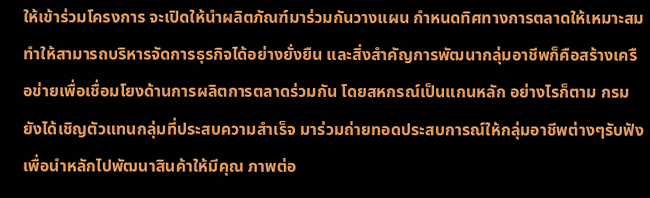ให้เข้าร่วมโครงการ จะเปิดให้นำผลิตภัณฑ์มาร่วมกันวางแผน กำหนดทิศทางการตลาดให้เหมาะสม ทำให้สามารถบริหารจัดการธุรกิจได้อย่างยั่งยืน และสิ่งสำคัญการพัฒนากลุ่มอาชีพก็คือสร้างเครือข่ายเพื่อเชื่อมโยงด้านการผลิตการตลาดร่วมกัน โดยสหกรณ์เป็นแกนหลัก อย่างไรก็ตาม กรมยังได้เชิญตัวแทนกลุ่มที่ประสบความสำเร็จ มาร่วมถ่ายทอดประสบการณ์ให้กลุ่มอาชีพต่างๆรับฟังเพื่อนำหลักไปพัฒนาสินค้าให้มีคุณ ภาพต่อ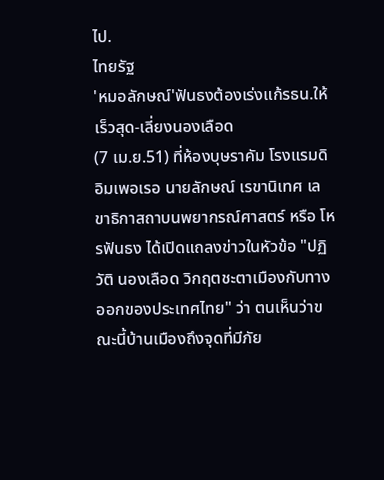ไป.
ไทยรัฐ
'หมอลักษณ์'ฟันธงต้องเร่งแก้รธน.ให้เร็วสุด-เลี่ยงนองเลือด
(7 เม.ย.51) ที่ห้องบุษราคัม โรงแรมดิอิมเพอเรอ นายลักษณ์ เรขานิเทศ เลขาธิกาสถาบนพยากรณ์ศาสตร์ หรือ โหรฟันธง ได้เปิดแถลงข่าวในหัวข้อ "ปฏิวัติ นองเลือด วิกฤตชะตาเมืองกับทางออกของประเทศไทย" ว่า ตนเห็นว่าขณะนี้บ้านเมืองถึงจุดที่มีภัย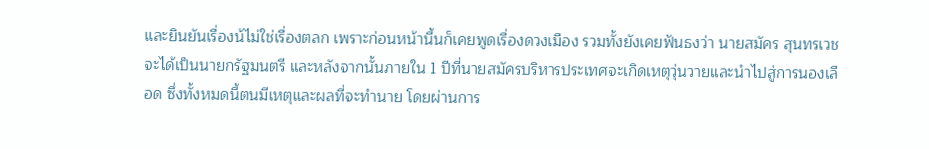และยินยันเรื่องน้ไม่ใช่เรื่องตลก เพราะก่อนหน้านี้นก็เคยพูดเรื่องดวงเมือง รวมทั้งยังเคยฟันธงว่า นายสมัคร สุนทรเวช จะได้เป็นนายกรัฐมนตรี และหลังจากนั้นภายใน 1 ปีที่นายสมัครบริหารประเทศจะเกิดเหตุวุ่นวายและนำไปสู่การนองเลือด ซึ่งทั้งหมดนี้ตนมีเหตุและผลที่จะทำนาย โดยผ่านการ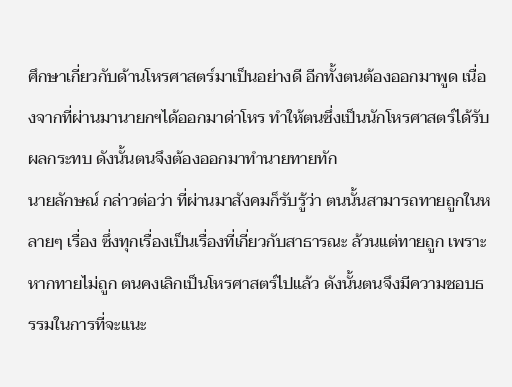ศึกษาเกี่ยวกับด้านโหรศาสตร์มาเป็นอย่างดี อีกทั้งตนต้องออกมาพูด เนื่องจากที่ผ่านมานายกฯได้ออกมาด่าโหร ทำให้ตนซึ่งเป็นนักโหรศาสตร์ได้รับผลกระทบ ดังนั้นตนจึงต้องออกมาทำนายทายทัก
นายลักษณ์ กล่าวต่อว่า ที่ผ่านมาสังคมก็รับรู้ว่า ตนนั้นสามารถทายถูกในหลายๆ เรื่อง ซึ่งทุกเรื่องเป็นเรื่องที่เกี่ยวกับสาธารณะ ล้วนแต่ทายถูก เพราะหากทายไม่ถูก ตนคงเลิกเป็นโหรศาสตร์ไปแล้ว ดังนั้นตนจึงมีความชอบธรรมในการที่จะแนะ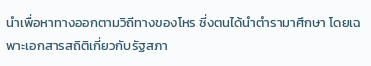นำเพื่อหาทางออกตามวิถีทางของโหร ซี่งตนได้นำตำรามาศึกษา โดยเฉพาะเอกสารสถิติเกี่ยวกับรัฐสภา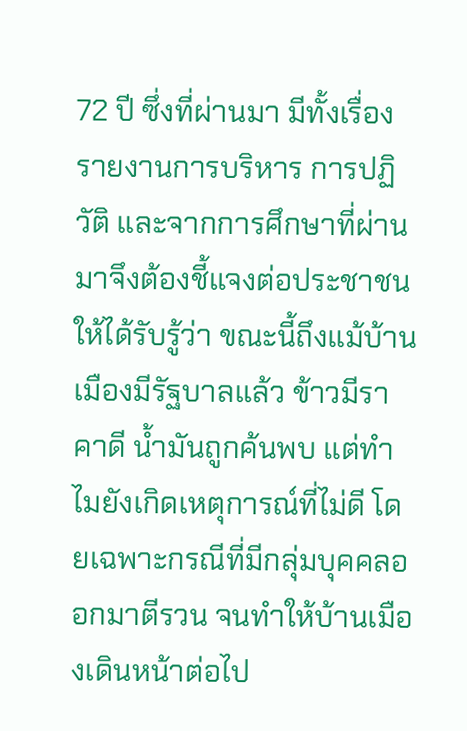72 ปี ซึ่งที่ผ่านมา มีทั้งเรื่องรายงานการบริหาร การปฏิวัติ และจากการศึกษาที่ผ่านมาจึงต้องชี้แจงต่อประชาชนให้ได้รับรู้ว่า ขณะนี้ถึงแม้บ้านเมืองมีรัฐบาลแล้ว ข้าวมีราคาดี น้ำมันถูกค้นพบ แต่ทำไมยังเกิดเหตุการณ์ที่ไม่ดี โดยเฉพาะกรณีที่มีกลุ่มบุคคลออกมาตีรวน จนทำให้บ้านเมืองเดินหน้าต่อไป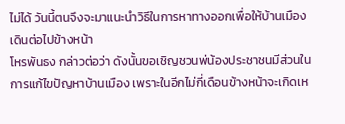ไม่ได้ วันนี้ตนจึงจะมาแนะนำวิธีในการหาทางออกเพื่อให้บ้านเมืองเดินต่อไปข้างหน้า
โหรพันธง กล่าวต่อว่า ดังนั้นขอเชิญชวนพ่น้องประชาชนมีส่วนในการแก้ไขปัญหาบ้านเมือง เพราะในอีกไม่กี่เดือนข้างหน้าจะเกิดเห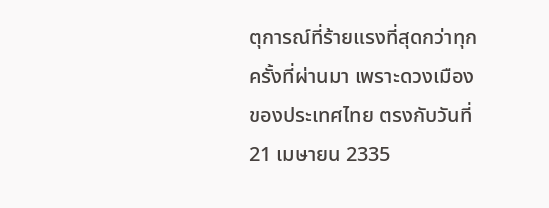ตุการณ์ที่ร้ายแรงที่สุดกว่าทุกครั้งที่ผ่านมา เพราะดวงเมืองของประเทศไทย ตรงกับวันที่ 21 เมษายน 2335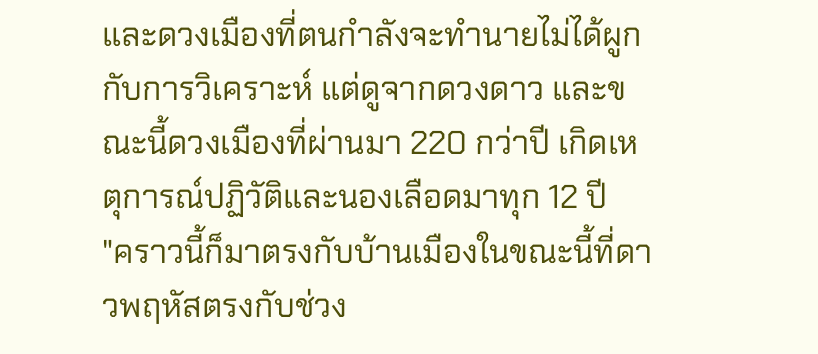และดวงเมืองที่ตนกำลังจะทำนายไม่ได้ผูกกับการวิเคราะห์ แต่ดูจากดวงดาว และขณะนี้ดวงเมืองที่ผ่านมา 220 กว่าปี เกิดเหตุการณ์ปฏิวัติและนองเลือดมาทุก 12 ปี
"คราวนี้ก็มาตรงกับบ้านเมืองในขณะนี้ที่ดาวพฤหัสตรงกับช่วง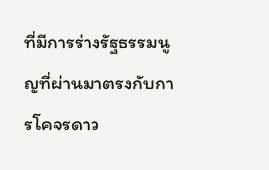ที่มีการร่างรัฐธรรมนูญที่ผ่านมาตรงกับการโคจรดาว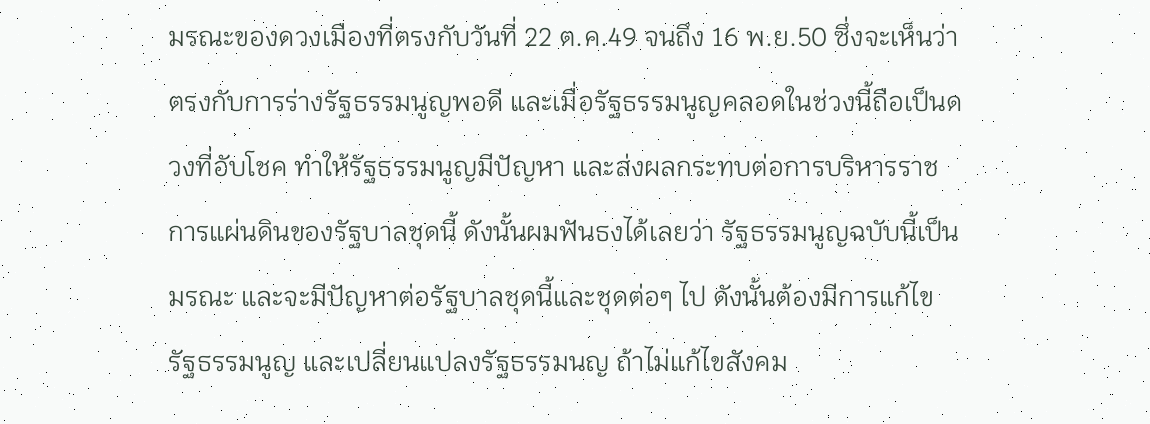มรณะของดวงเมืองที่ตรงกับวันที่ 22 ต.ค.49 จนถึง 16 พ.ย.50 ซึ่งจะเห็นว่าตรงกับการร่างรัฐธรรมนูญพอดี และเมื่อรัฐธรรมนูญคลอดในช่วงนี้ถือเป็นดวงที่อับโชค ทำให้รัฐธรรมนูญมีปัญหา และส่งผลกระทบต่อการบริหารราชการแผ่นดินของรัฐบาลชุดนี้ ดังนั้นผมฟันธงได้เลยว่า รัฐธรรมนูญฉบับนี้เป็นมรณะ และจะมีปัญหาต่อรัฐบาลชุดนี้และชุดต่อๆ ไป ดังนั้นต้องมีการแก้ไขรัฐธรรมนูญ และเปลี่ยนแปลงรัฐธรรมนญ ถ้าไม่แก้ไขสังคม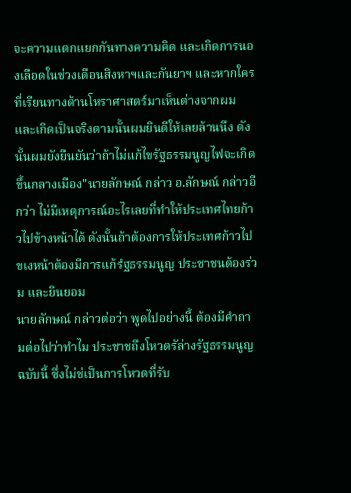จะความแตกแยกกันทางความคิด และเกิดการนองเลือดในช่วงเดือนสิงหาฯและกันยาฯ และหากใครที่เรียนทางด้านโหราศาสตร์มาเห็นต่างจากผมและเกิดเป็นจริงตามนั้นผมยินดีให้เลยล้านนึง ดังนั้นผมยังยืนยันว่าถ้าไม่แก้ไขรัฐธรรมนูญไฟจะเกิดขึ้นกลางเมือง"นายลักษณ์ กล่าว อ.ลักษณ์ กล่าวอีกว่า ไม่มีเหตุการณ์อะไรเลยที่ทำให้ประเทศไทยก้าวไปข้างหน้าได้ ดังนั้นถ้าต้องการให้ประเทศก้าวไปขเงหน้าต้องมีการแก้รํฐธรรมนูญ ประชาชนต้องร่วม และยินยอม
นายลักษณ์ กล่าวต่อว่า พูดไปอย่างนี้ ต้องมีคำถามต่อไปว่าทำไม ประชาชถึงโหวตรัล่างรัฐธรรมนูญฉบับนี้ ซึ่งไม่ช่เป็นการโหวตที่รับ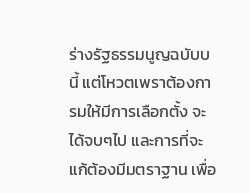ร่างรัฐธรรมนูญฉบับบนี้ แต่โหวตเพราต้องการมให้มีการเลือกตั้ง จะได้จบๆไป และการที่จะแก้ต้องมีมตราฐาน เพื่อ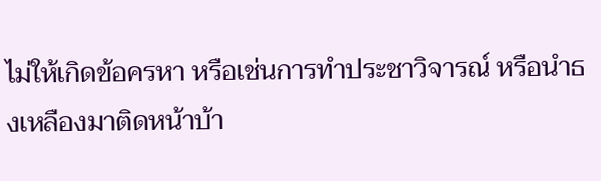ไม่ให้เกิดข้อครหา หรือเช่นการทำประชาวิจารณ์ หรือนำธงเหลืองมาติดหน้าบ้า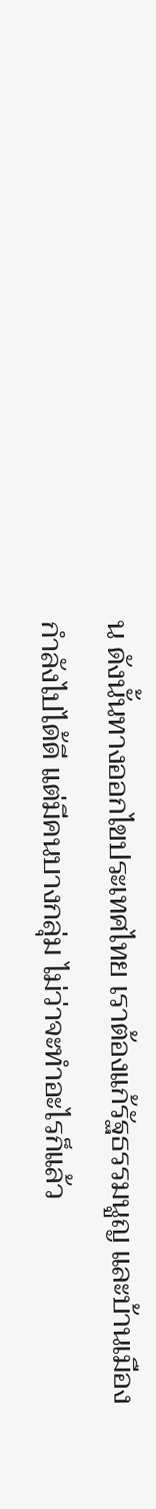น ดังนั้นทางออกไขประเทศไทย เราต้องแก้รัฐธรรมนูญ และบ้านเมืองกำลังไปได้ดี แต่มีคนบางกลุ่ม ไม่ว่าจะทำอะไรก็แล้ว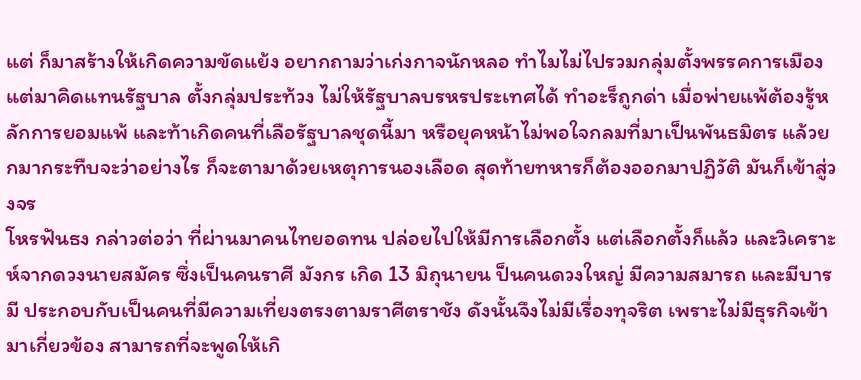แต่ ก็มาสร้างให้เกิดความขัดแย้ง อยากถามว่าเก่งกาจนักหลอ ทำไมไม่ไปรวมกลุ่มตั้งพรรคการเมือง แต่มาคิดแทนรัฐบาล ตั้งกลุ่มประท้วง ไม่ให้รัฐบาลบรหรประเทศได้ ทำอะร็ถูกด่า เมื่อพ่ายแพ้ต้องรู้หลักการยอมแพ้ และท้าเกิดคนที่เลือรัฐบาลชุดนี้มา หรือยุคหน้าไม่พอใจกลมที่มาเป็นพันธมิตร แล้วยกมากระทืบจะว่าอย่างไร ก็จะตามาด้วยเหตุการนองเลือด สุดท้ายทหารก็ต้องออกมาปฏิวัติ มันก็เข้าสู่วงจร
โหรฟันธง กล่าวต่อว่า ที่ผ่านมาคนไทยอดทน ปล่อยไปให้มีการเลือกตั้ง แต่เลือกตั้งก็แล้ว และวิเคราะห์จากดวงนายสมัคร ซึ่งเป็นคนราศี มังกร เกิด 13 มิถุนายน ป็นคนดวงใหญ่ มีความสมารถ และมีบารมี ประกอบกับเป็นคนที่มีความเที่ยงตรงตามราศีตราชัง ดังนั้นจึงไม่มีเรื่องทุจริต เพราะไม่มีธุรกิจเข้ามาเกี่ยวข้อง สามารถที่จะพูดให้เกิ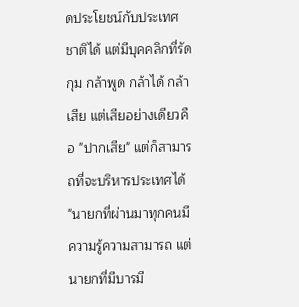ดประโยชน์กับประเทศชาติได้ แต่มีบุคคลิกที่รัดกุม กล้าพูด กล้าได้ กล้าเสีย แต่เสียอย่างเดียวคือ "ปากเสีย" แต่ก็สามารถที่จะบริหารประเทศได้
"นายกที่ผ่านมาทุกคนมีความรู้ความสามารถ แต่นายกที่มีบารมี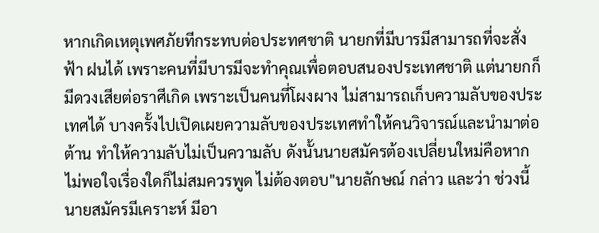หากเกิดเหตุเพศภัยทีกระทบต่อประทศชาติ นายกที่มีบารมีสามารถที่จะสั่งฟ้า ฝนได้ เพราะคนที่มีบารมีจะทำคุณเพื่อตอบสนองประเทศชาติ แต่นายกก็มีดวงเสียต่อราศีเกิด เพราะเป็นคนที่โผงผาง ไม่สามารถเก็บความลับของประเทศได้ บางครั้งไปเปิดเผยความลับของประเทศทำให้คนวิจารณ์และนำมาต่อต้าน ทำให้ความลับไม่เป็นความลับ ดังนั้นนายสมัครต้องเปลี่ยนใหม่คือหากไม่พอใจเรื่องใดก็ไม่สมควรพูด ไม่ต้องตอบ"นายลักษณ์ กล่าว และว่า ช่วงนี้นายสมัครมีเคราะห์ มีอา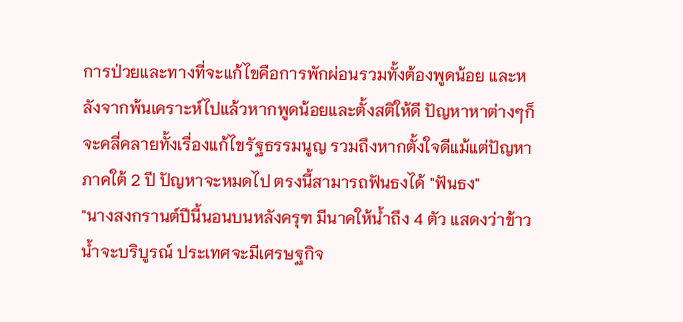การป่วยและทางที่จะแก้ไขคือการพักผ่อนรวมทั้งต้องพูดน้อย และหลังจากพ้นเคราะห์ไปแล้วหากพูดน้อยและตั้งสติให้ดี ปัญหาหาต่างๆก็จะคลี่คลายทั้งเรื่องแก้ไขรัฐธรรมนูญ รวมถึงหากตั้งใจดีแม้แต่ปัญหาภาคใต้ 2 ปี ปัญหาจะหมดไป ตรงนี้สามารถฟันธงได้ "ฟันธง"
"นางสงกรานต์ปีนี้นอนบนหลังครุฑ มีนาคให้น้ำถึง 4 ตัว แสดงว่าข้าวน้ำจะบริบูรณ์ ประเทศจะมีเศรษฐกิจ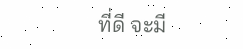ที่ดี จะมี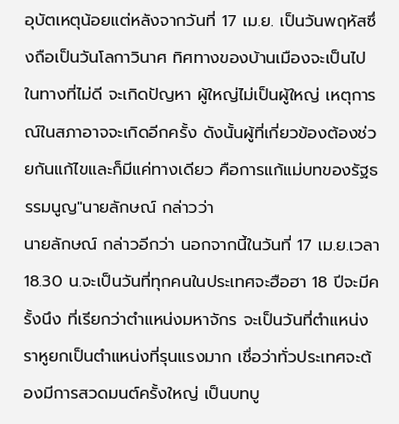อุบัตเหตุน้อยแต่หลังจากวันที่ 17 เม.ย. เป็นวันพฤหัสซึ่งถือเป็นวันโลกาวินาศ ทิศทางของบ้านเมืองจะเป็นไปในทางที่ไม่ดี จะเกิดปัญหา ผู้ใหญ่ไม่เป็นผู้ใหญ่ เหตุการณ์ในสภาอาจจะเกิดอีกครั้ง ดังนั้นผู้ที่เกี่ยวข้องต้องช่วยกันแก้ไขและก็มีแค่ทางเดียว คือการแก้แม่บทของรัฐธรรมนูญ"นายลักษณ์ กล่าวว่า
นายลักษณ์ กล่าวอีกว่า นอกจากนี้ในวันที่ 17 เม.ย.เวลา 18.30 น.จะเป็นวันที่ทุกคนในประเทศจะฮือฮา 18 ปีจะมีครั้งนึง ที่เรียกว่าตำแหน่งมหาจักร จะเป็นวันที่ตำแหน่งราหูยกเป็นตำแหน่งที่รุนแรงมาก เชื่อว่าทั่วประเทศจะต้องมีการสวดมนต์ครั้งใหญ่ เป็นบทบู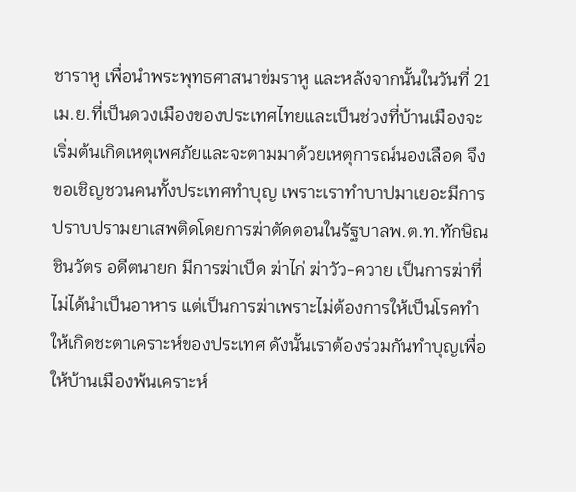ชาราหู เพื่อนำพระพุทธศาสนาข่มราหู และหลังจากนั้นในวันที่ 21 เม.ย.ที่เป็นดวงเมืองของประเทศไทยและเป็นช่วงที่บ้านเมืองจะเริ่มต้นเกิดเหตุเพศภัยและจะตามมาด้วยเหตุการณ์นองเลือด จึงขอเชิญชวนคนทั้งประเทศทำบุญ เพราะเราทำบาปมาเยอะมีการปราบปรามยาเสพติดโดยการฆ่าตัดตอนในรัฐบาลพ.ต.ท.ทักษิณ ชินวัตร อดีตนายก มีการฆ่าเป็ด ฆ่าไก่ ฆ่าวัว-ควาย เป็นการฆ่าที่ไม่ได้นำเป็นอาหาร แต่เป็นการฆ่าเพราะไม่ต้องการให้เป็นโรคทำให้เกิดชะตาเคราะห์ของประเทศ ดังนั้นเราต้องร่วมกันทำบุญเพื่อให้บ้านเมืองพ้นเคราะห์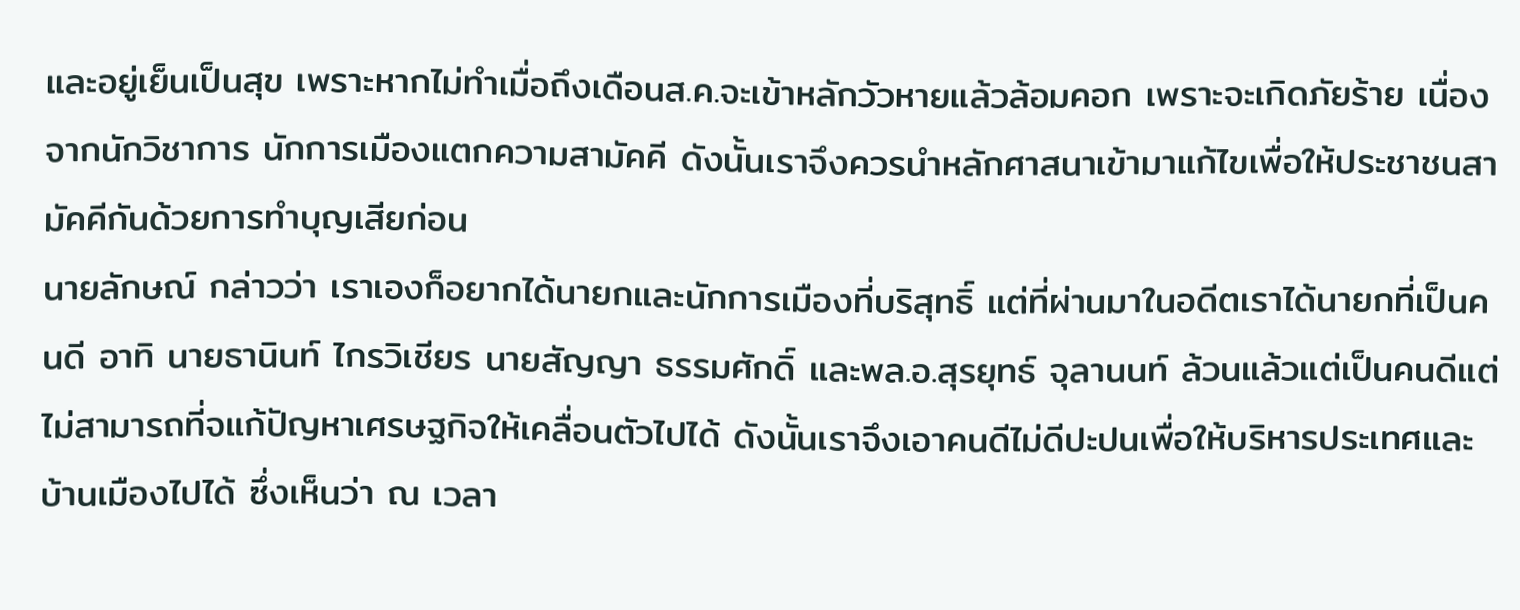และอยู่เย็นเป็นสุข เพราะหากไม่ทำเมื่อถึงเดือนส.ค.จะเข้าหลักวัวหายแล้วล้อมคอก เพราะจะเกิดภัยร้าย เนื่องจากนักวิชาการ นักการเมืองแตกความสามัคคี ดังนั้นเราจึงควรนำหลักศาสนาเข้ามาแก้ไขเพื่อให้ประชาชนสามัคคีกันด้วยการทำบุญเสียก่อน
นายลักษณ์ กล่าวว่า เราเองก็อยากได้นายกและนักการเมืองที่บริสุทธิ์ แต่ที่ผ่านมาในอดีตเราได้นายกที่เป็นคนดี อาทิ นายธานินท์ ไกรวิเชียร นายสัญญา ธรรมศักดิ์ และพล.อ.สุรยุทธ์ จุลานนท์ ล้วนแล้วแต่เป็นคนดีแต่ไม่สามารถที่จแก้ปัญหาเศรษฐกิจให้เคลื่อนตัวไปได้ ดังนั้นเราจึงเอาคนดีไม่ดีปะปนเพื่อให้บริหารประเทศและบ้านเมืองไปได้ ซึ่งเห็นว่า ณ เวลา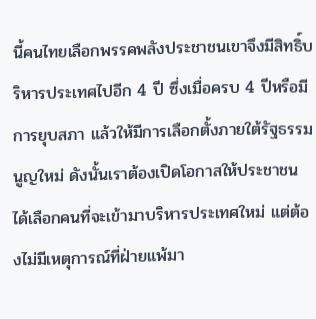นี้คนไทยเลือกพรรคพลังประชาชนเขาจึงมีสิทธิ์บริหารประเทศไปอีก 4 ปี ซึ่งเมื่อครบ 4 ปีหรือมีการยุบสภา แล้วให้มีการเลือกตั้งภายใต้รัฐธรรมนูญใหม่ ดังนั้นเราต้องเปิดโอกาสให้ประชาชนได้เลือกคนที่จะเข้ามาบริหารประเทศใหม่ แต่ต้องไม่มีเหตุการณ์ที่ฝ่ายแพ้มา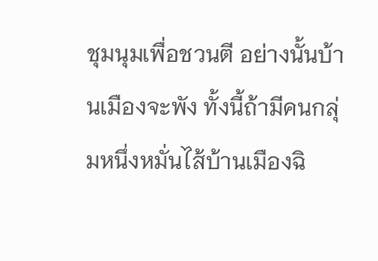ชุมนุมเพื่อชวนตี อย่างนั้นบ้านเมืองจะพัง ทั้งนี้ถ้ามีคนกลุ่มหนึ่งหมั่นไส้บ้านเมืองฉิ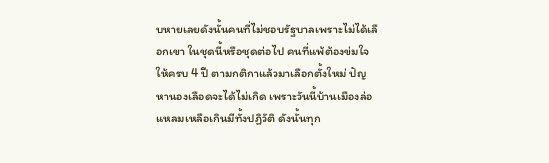บหายเลยดังนั้นคนที่ไม่ชอบรัฐบาลเพราะไม่ได้เลือกเขา ในชุดนี้หรือชุดต่อไป คนที่แพ้ต้องข่มใจให้ครบ 4 ปี ตามกติกาแล้วมาเลือกตั้งใหม่ ปัญหานองเลือดจะได้ไม่เกิด เพราะวันนี้บ้านเมืองล่อแหลมเหลือเกินมีทั้งปฏิวัติ ดังนั้นทุก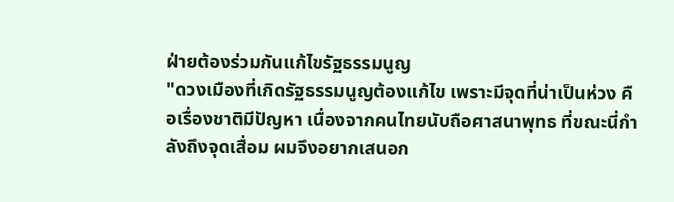ฝ่ายต้องร่วมกันแก้ไขรัฐธรรมนูญ
"ดวงเมืองที่เกิดรัฐธรรมนูญต้องแก้ไข เพราะมีจุดที่น่าเป็นห่วง คือเรื่องชาติมีปัญหา เนื่องจากคนไทยนับถือศาสนาพุทธ ที่ขณะนี่กำลังถึงจุดเสื่อม ผมจึงอยากเสนอก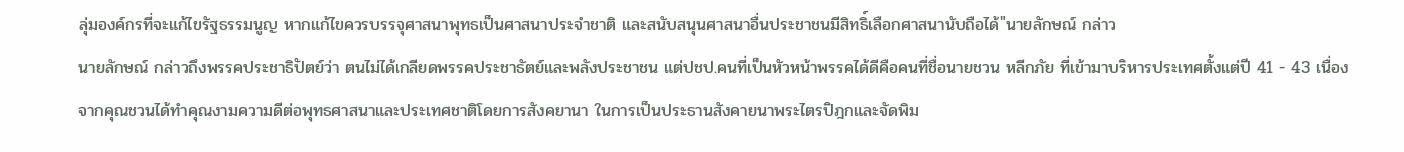ลุ่มองค์กรที่จะแก้ไขรัฐธรรมนูญ หากแก้ไขควรบรรจุศาสนาพุทธเป็นศาสนาประจำชาติ และสนับสนุนศาสนาอื่นประชาชนมีสิทธิ์เลือกศาสนานับถือได้"นายลักษณ์ กล่าว
นายลักษณ์ กล่าวถึงพรรคประชาธิปัตย์ว่า ตนไม่ได้เกลียดพรรคประชาธัตย์และพลังประชาชน แต่ปชป.คนที่เป็นหัวหน้าพรรคได้ดีคือคนที่ชื่อนายชวน หลีกภัย ที่เข้ามาบริหารประเทศตั้งแต่ปี 41 - 43 เนื่องจากคุณชวนได้ทำคุณงามความดีต่อพุทธศาสนาและประเทศชาติโดยการสังคยานา ในการเป็นประธานสังคายนาพระไตรปิฎกและจัดพิม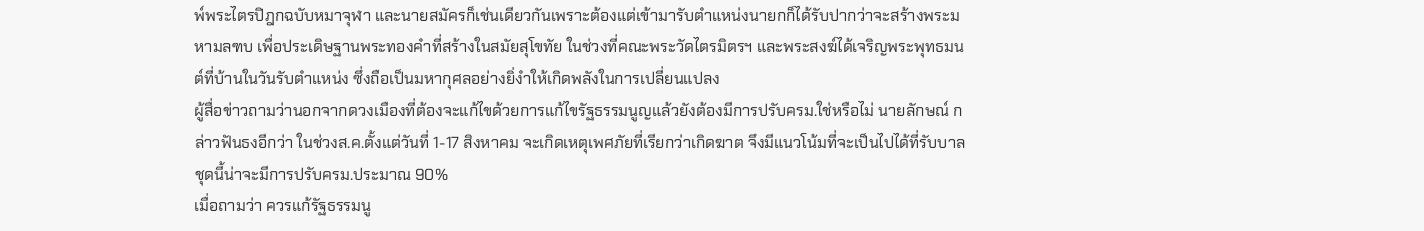พ์พระไตรปิฎกฉบับหมาจุฬา และนายสมัครก็เช่นเดียวกันเพราะต้องแต่เข้ามารับตำแหน่งนายกก็ได้รับปากว่าจะสร้างพระมหามลฑบ เพื่อประเดิษฐานพระทองคำที่สร้างในสมัยสุโขทัย ในช่วงที่คณะพระวัดไตรมิตรฯ และพระสงฆ์ได้เจริญพระพุทธมนต์ที่บ้านในวันรับตำแหน่ง ซึ่งถือเป็นมหากุศลอย่างยิ่งำให้เกิดพลังในการเปลี่ยนแปลง
ผู้สื่อข่าวถามว่านอกจากดวงเมืองที่ต้องจะแก้ไขด้วยการแก้ไขรัฐธรรมนูญแล้วยังต้องมีการปรับครม.ใช่หรือไม่ นายลักษณ์ กล่าวฟันธงอีกว่า ในช่วงส.ค.ตั้งแต่วันที่ 1-17 สิงหาคม จะเกิดเหตุเพศภัยที่เรียกว่าเกิดฆาต จึงมีแนวโน้มที่จะเป็นไปได้ที่รับบาลชุดนี้น่าจะมีการปรับครม.ประมาณ 90%
เมื่อถามว่า ควรแก้รัฐธรรมนู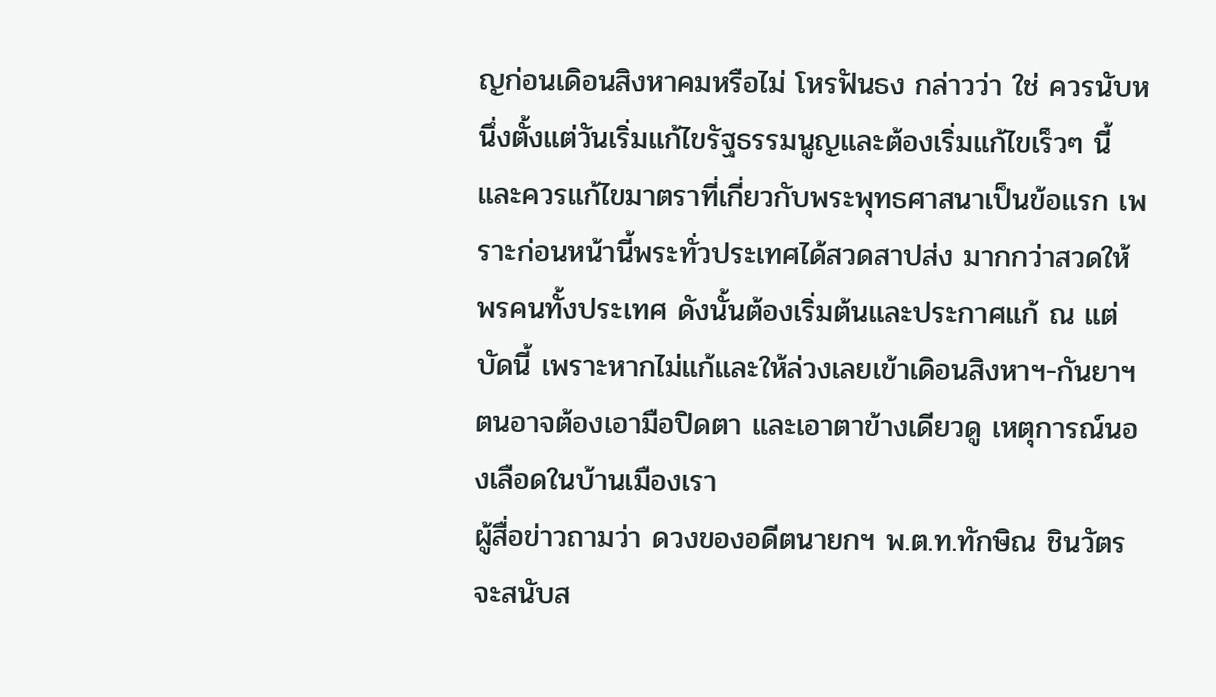ญก่อนเดิอนสิงหาคมหรือไม่ โหรฟันธง กล่าวว่า ใช่ ควรนับหนึ่งตั้งแต่วันเริ่มแก้ไขรัฐธรรมนูญและต้องเริ่มแก้ไขเร็วๆ นี้และควรแก้ไขมาตราที่เกี่ยวกับพระพุทธศาสนาเป็นข้อแรก เพราะก่อนหน้านี้พระทั่วประเทศได้สวดสาปส่ง มากกว่าสวดให้พรคนทั้งประเทศ ดังนั้นต้องเริ่มต้นและประกาศแก้ ณ แต่บัดนี้ เพราะหากไม่แก้และให้ล่วงเลยเข้าเดิอนสิงหาฯ-กันยาฯ ตนอาจต้องเอามือปิดตา และเอาตาข้างเดียวดู เหตุการณ์นองเลือดในบ้านเมืองเรา
ผู้สื่อข่าวถามว่า ดวงของอดีตนายกฯ พ.ต.ท.ทักษิณ ชินวัตร จะสนับส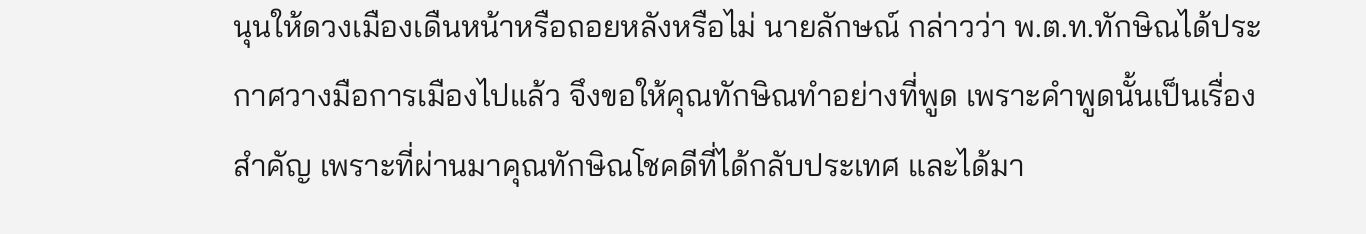นุนให้ดวงเมืองเดืนหน้าหรือถอยหลังหรือไม่ นายลักษณ์ กล่าวว่า พ.ต.ท.ทักษิณได้ประกาศวางมือการเมืองไปแล้ว จึงขอให้คุณทักษิณทำอย่างที่พูด เพราะคำพูดนั้นเป็นเรื่องสำคัญ เพราะที่ผ่านมาคุณทักษิณโชคดีที่ได้กลับประเทศ และได้มา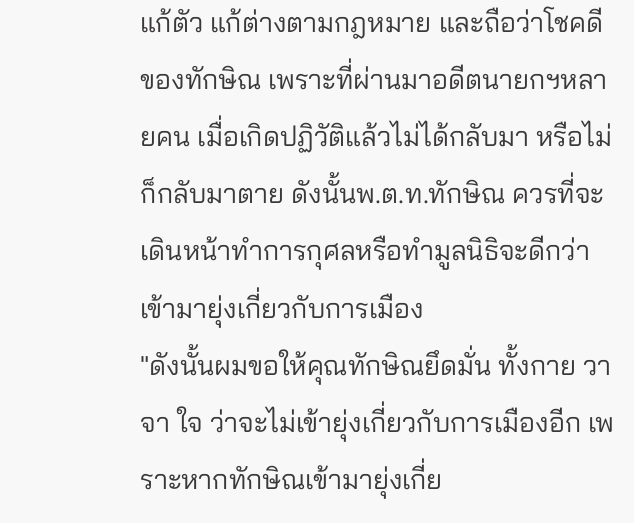แก้ตัว แก้ต่างตามกฎหมาย และถือว่าโชคดีของทักษิณ เพราะที่ผ่านมาอดีตนายกฯหลายคน เมื่อเกิดปฏิวัติแล้วไม่ได้กลับมา หรือไม่ก็กลับมาตาย ดังนั้นพ.ต.ท.ทักษิณ ควรที่จะเดินหน้าทำการกุศลหรือทำมูลนิธิจะดีกว่าเข้ามายุ่งเกี่ยวกับการเมือง
"ดังนั้นผมขอให้คุณทักษิณยึดมั่น ทั้งกาย วาจา ใจ ว่าจะไม่เข้ายุ่งเกี่ยวกับการเมืองอีก เพราะหากทักษิณเข้ามายุ่งเกี่ย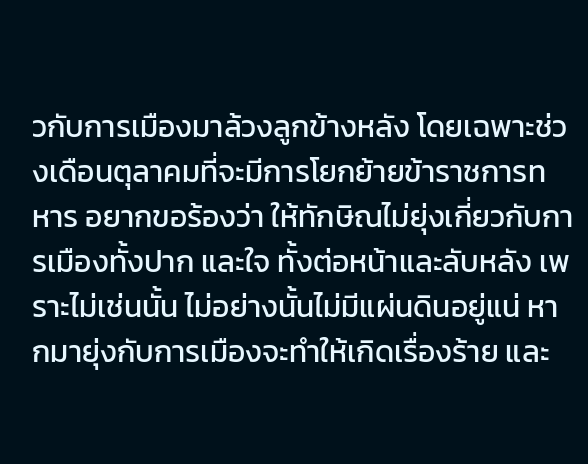วกับการเมืองมาล้วงลูกข้างหลัง โดยเฉพาะช่วงเดือนตุลาคมที่จะมีการโยกย้ายข้าราชการทหาร อยากขอร้องว่า ให้ทักษิณไม่ยุ่งเกี่ยวกับการเมืองทั้งปาก และใจ ทั้งต่อหน้าและลับหลัง เพราะไม่เช่นนั้น ไม่อย่างนั้นไม่มีแผ่นดินอยู่แน่ หากมายุ่งกับการเมืองจะทำให้เกิดเรื่องร้าย และ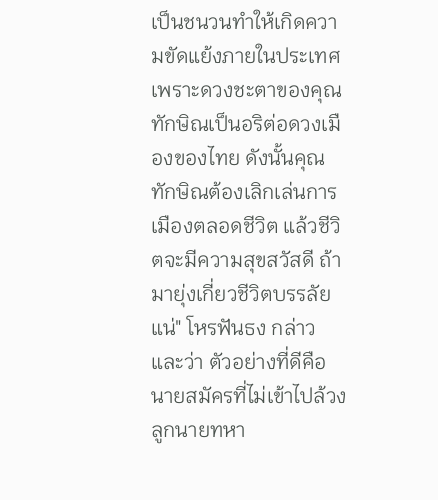เป็นชนวนทำให้เกิดความขัดแย้งภายในประเทศ เพราะดวงชะตาของคุณทักษิณเป็นอริต่อดวงเมืองของไทย ดังนั้นคุณทักษิณต้องเลิกเล่นการเมืองตลอดชีวิต แล้วชีวิตจะมีความสุขสวัสดี ถ้ามายุ่งเกี่ยวชีวิตบรรลัยแน่" โหรฟันธง กล่าวและว่า ตัวอย่างที่ดีคือนายสมัครที่ไม่เข้าไปล้วงลูกนายทหา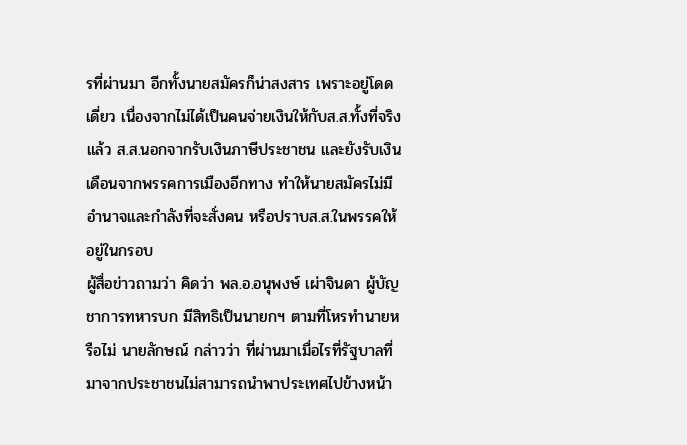รที่ผ่านมา อีกทั้งนายสมัครก็น่าสงสาร เพราะอยู่โดดเดี่ยว เนื่องจากไม่ได้เป็นคนจ่ายเงินให้กับส.ส.ทั้งที่จริงแล้ว ส.ส.นอกจากรับเงินภาษีประชาชน และยังรับเงินเดือนจากพรรคการเมืองอีกทาง ทำให้นายสมัครไม่มีอำนาจและกำลังที่จะสั่งคน หรือปราบส.ส.ในพรรคให้อยู่ในกรอบ
ผู้สื่อข่าวถามว่า คิดว่า พล.อ.อนุพงษ์ เผ่าจินดา ผู้บัญชาการทหารบก มีสิทธิเป็นนายกฯ ตามที่โหรทำนายหรือไม่ นายลักษณ์ กล่าวว่า ที่ผ่านมาเมื่อไรที่รัฐบาลที่มาจากประชาชนไม่สามารถนำพาประเทศไปข้างหน้า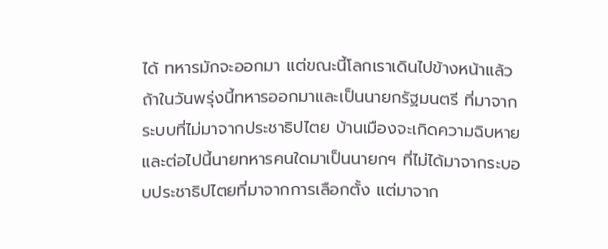ได้ ทหารมักจะออกมา แต่ขณะนี้โลกเราเดินไปข้างหน้าแล้ว ถ้าในวันพรุ่งนี้ทหารออกมาและเป็นนายกรัฐมนตรี ที่มาจากระบบที่ไม่มาจากประชาธิปไตย บ้านเมืองจะเกิดความฉิบหาย และต่อไปนี้นายทหารคนใดมาเป็นนายกฯ ที่ไม่ได้มาจากระบอบประชาธิปไตยที่มาจากการเลือกตั้ง แต่มาจาก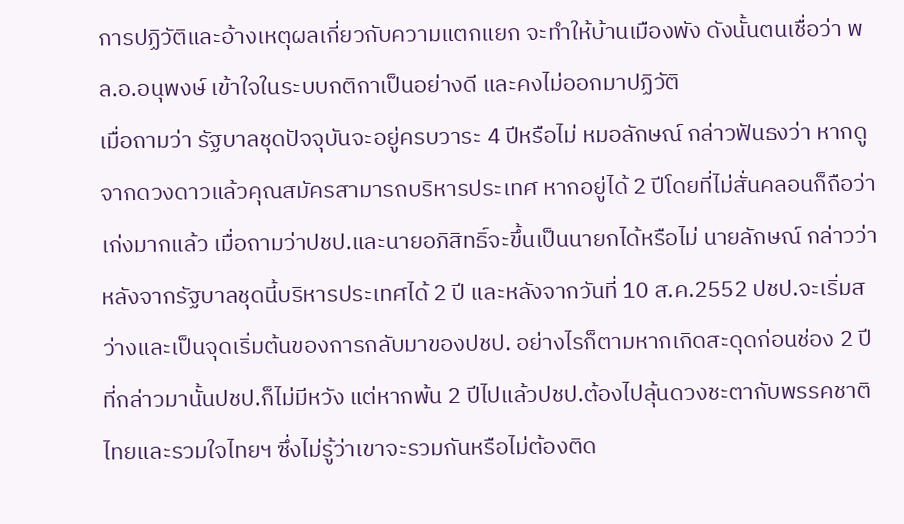การปฏิวัติและอ้างเหตุผลเกี่ยวกับความแตกแยก จะทำให้บ้านเมืองพัง ดังนั้นตนเชื่อว่า พล.อ.อนุพงษ์ เข้าใจในระบบกติกาเป็นอย่างดี และคงไม่ออกมาปฏิวัติ
เมื่อถามว่า รัฐบาลชุดปัจจุบันจะอยู่ครบวาระ 4 ปีหรือไม่ หมอลักษณ์ กล่าวฟันธงว่า หากดูจากดวงดาวแล้วคุณสมัครสามารถบริหารประเทศ หากอยู่ได้ 2 ปีโดยที่ไม่สั่นคลอนก็ถือว่าเก่งมากแล้ว เมื่อถามว่าปชป.และนายอภิสิทธิ์จะขึ้นเป็นนายกได้หรือไม่ นายลักษณ์ กล่าวว่า หลังจากรัฐบาลชุดนี้บริหารประเทศได้ 2 ปี และหลังจากวันที่ 10 ส.ค.2552 ปชป.จะเริ่มสว่างและเป็นจุดเริ่มต้นของการกลับมาของปชป. อย่างไรก็ตามหากเกิดสะดุดก่อนช่อง 2 ปีที่กล่าวมานั้นปชป.ก็ไม่มีหวัง แต่หากพ้น 2 ปีไปแล้วปชป.ต้องไปลุ้นดวงชะตากับพรรคชาติไทยและรวมใจไทยฯ ซึ่งไม่รู้ว่าเขาจะรวมกันหรือไม่ต้องติด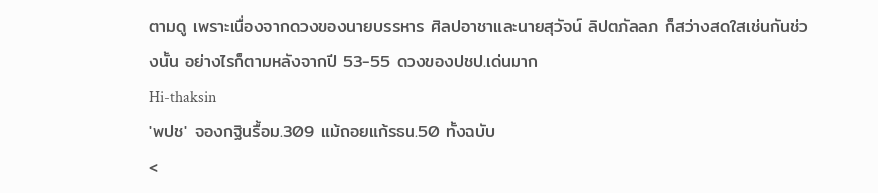ตามดู เพราะเนื่องจากดวงของนายบรรหาร ศิลปอาชาและนายสุวัจน์ ลิปตภัลลภ ก็สว่างสดใสเช่นกันช่วงนั้น อย่างไรก็ตามหลังจากปี 53-55 ดวงของปชป.เด่นมาก
Hi-thaksin
'พปช' จองกฐินรื้อม.309 แม้ถอยแก้รธน.50 ทั้งฉบับ
<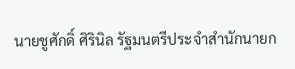นายชูศักดิ์ ศิรินิล รัฐมนตรีประจำสำนักนายก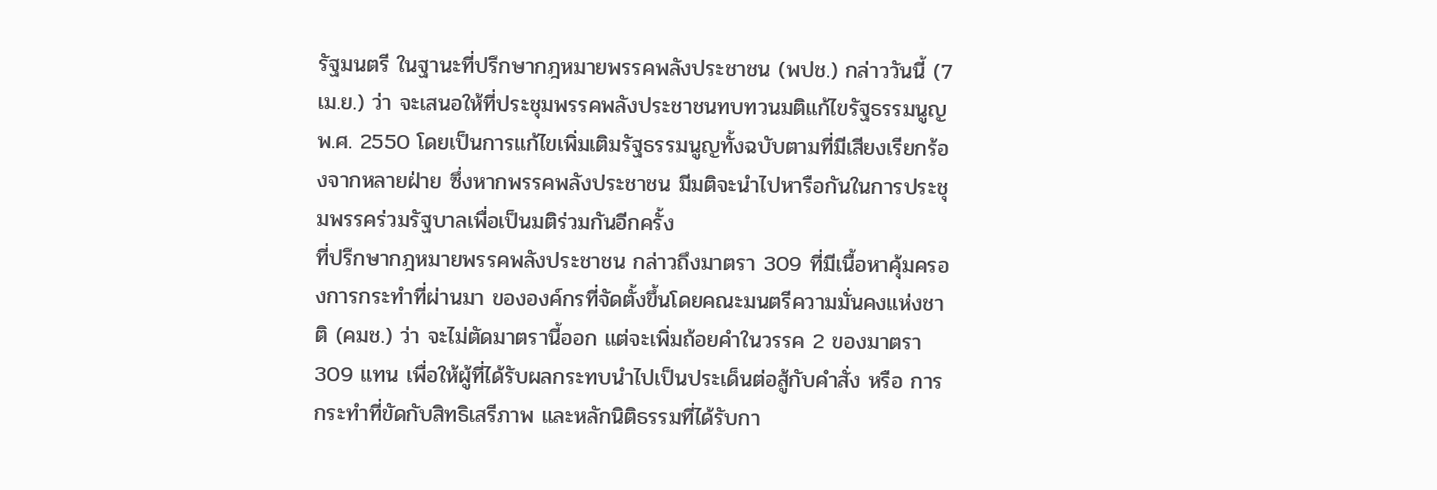รัฐมนตรี ในฐานะที่ปรึกษากฎหมายพรรคพลังประชาชน (พปช.) กล่าววันนี้ (7 เม.ย.) ว่า จะเสนอให้ที่ประชุมพรรคพลังประชาชนทบทวนมติแก้ไขรัฐธรรมนูญ พ.ศ. 2550 โดยเป็นการแก้ไขเพิ่มเติมรัฐธรรมนูญทั้งฉบับตามที่มีเสียงเรียกร้องจากหลายฝ่าย ซึ่งหากพรรคพลังประชาชน มีมติจะนำไปหารือกันในการประชุมพรรคร่วมรัฐบาลเพื่อเป็นมติร่วมกันอีกครั้ง
ที่ปรึกษากฎหมายพรรคพลังประชาชน กล่าวถึงมาตรา 309 ที่มีเนื้อหาคุ้มครองการกระทำที่ผ่านมา ขององค์กรที่จัดตั้งขึ้นโดยคณะมนตรีความมั่นคงแห่งชาติ (คมช.) ว่า จะไม่ตัดมาตรานี้ออก แต่จะเพิ่มถ้อยคำในวรรค 2 ของมาตรา 309 แทน เพื่อให้ผู้ที่ได้รับผลกระทบนำไปเป็นประเด็นต่อสู้กับคำสั่ง หรือ การกระทำที่ขัดกับสิทธิเสรีภาพ และหลักนิติธรรมที่ได้รับกา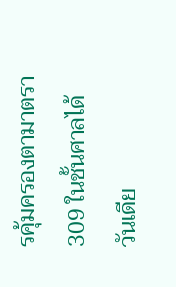รคุ้มครองตามาตรา 309 ในชั้นศาลได้
วันเดีย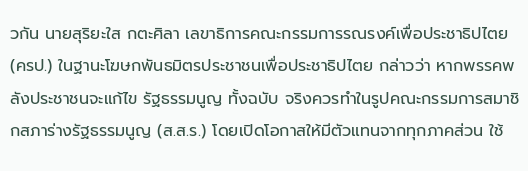วกัน นายสุริยะใส กตะศิลา เลขาธิการคณะกรรมการรณรงค์เพื่อประชาธิปไตย (ครป.) ในฐานะโฆษกพันธมิตรประชาชนเพื่อประชาธิปไตย กล่าวว่า หากพรรคพลังประชาชนจะแก้ไข รัฐธรรมนูญ ทั้งฉบับ จริงควรทำในรูปคณะกรรมการสมาชิกสภาร่างรัฐธรรมนูญ (ส.ส.ร.) โดยเปิดโอกาสให้มีตัวแทนจากทุกภาคส่วน ใช้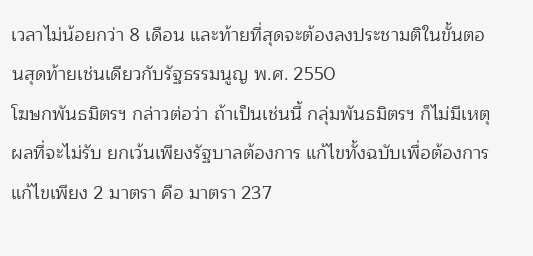เวลาไม่น้อยกว่า 8 เดือน และท้ายที่สุดจะต้องลงประชามติในขั้นตอนสุดท้ายเช่นเดียวกับรัฐธรรมนูญ พ.ศ. 2550
โฆษกพันธมิตรฯ กล่าวต่อว่า ถ้าเป็นเช่นนี้ กลุ่มพันธมิตรฯ ก็ไม่มีเหตุผลที่จะไม่รับ ยกเว้นเพียงรัฐบาลต้องการ แก้ไขทั้งฉบับเพื่อต้องการแก้ไขเพียง 2 มาตรา คือ มาตรา 237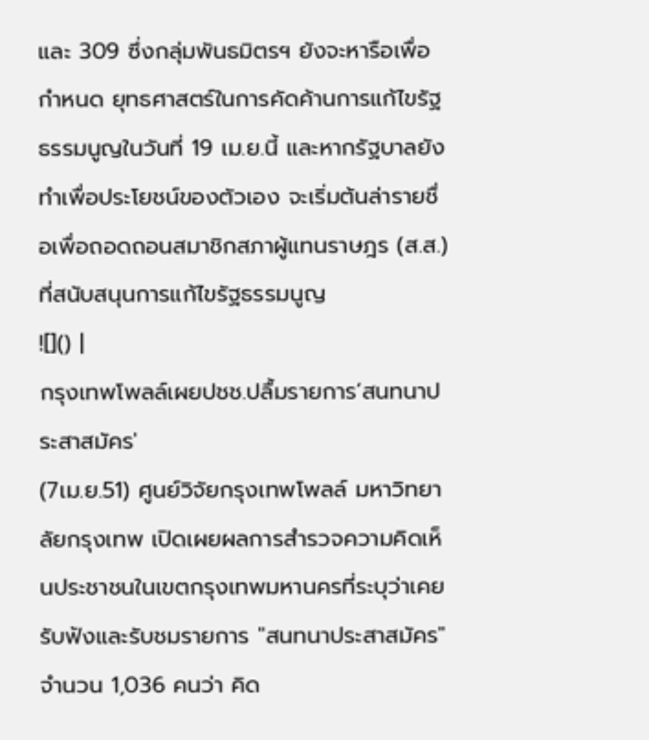และ 309 ซึ่งกลุ่มพันธมิตรฯ ยังจะหารือเพื่อกำหนด ยุทธศาสตร์ในการคัดค้านการแก้ไขรัฐธรรมนูญในวันที่ 19 เม.ย.นี้ และหากรัฐบาลยังทำเพื่อประโยชน์ของตัวเอง จะเริ่มต้นล่ารายชื่อเพื่อถอดถอนสมาชิกสภาผู้แทนราษฎร (ส.ส.) ที่สนับสนุนการแก้ไขรัฐธรรมนูญ
![]() |
กรุงเทพโพลล์เผยปชช.ปลื้มรายการ‘สนทนาประสาสมัคร'
(7เม.ย.51) ศูนย์วิจัยกรุงเทพโพลล์ มหาวิทยาลัยกรุงเทพ เปิดเผยผลการสำรวจความคิดเห็นประชาชนในเขตกรุงเทพมหานครที่ระบุว่าเคยรับฟังและรับชมรายการ "สนทนาประสาสมัคร" จำนวน 1,036 คนว่า คิด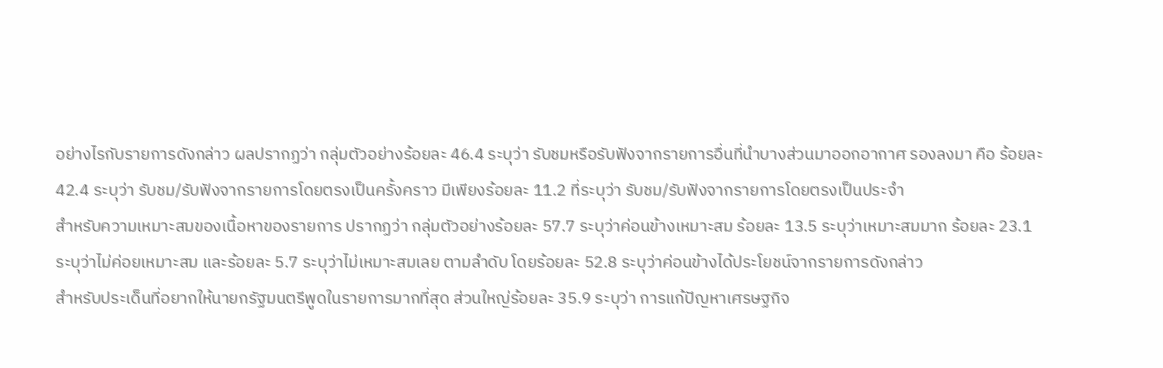อย่างไรกับรายการดังกล่าว ผลปรากฏว่า กลุ่มตัวอย่างร้อยละ 46.4 ระบุว่า รับชมหรือรับฟังจากรายการอื่นที่นำบางส่วนมาออกอากาศ รองลงมา คือ ร้อยละ 42.4 ระบุว่า รับชม/รับฟังจากรายการโดยตรงเป็นครั้งคราว มีเพียงร้อยละ 11.2 ที่ระบุว่า รับชม/รับฟังจากรายการโดยตรงเป็นประจำ
สำหรับความเหมาะสมของเนื้อหาของรายการ ปรากฏว่า กลุ่มตัวอย่างร้อยละ 57.7 ระบุว่าค่อนข้างเหมาะสม ร้อยละ 13.5 ระบุว่าเหมาะสมมาก ร้อยละ 23.1 ระบุว่าไม่ค่อยเหมาะสม และร้อยละ 5.7 ระบุว่าไม่เหมาะสมเลย ตามลำดับ โดยร้อยละ 52.8 ระบุว่าค่อนข้างได้ประโยชน์จากรายการดังกล่าว
สำหรับประเด็นที่อยากให้นายกรัฐมนตรีพูดในรายการมากที่สุด ส่วนใหญ่ร้อยละ 35.9 ระบุว่า การแก้ปัญหาเศรษฐกิจ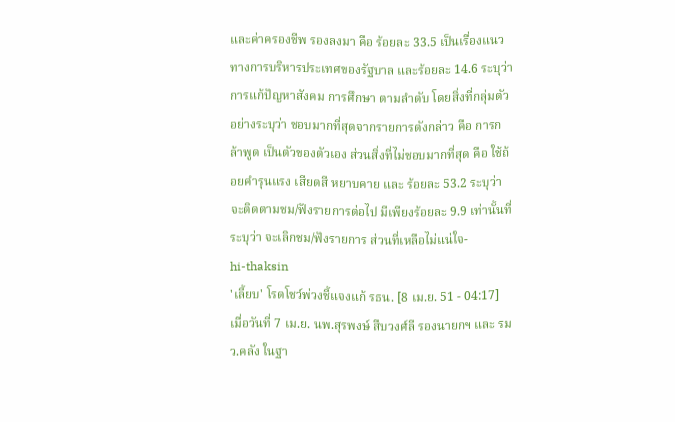และค่าครองชีพ รองลงมา คือ ร้อยละ 33.5 เป็นเรื่องแนวทางการบริหารประเทศของรัฐบาล และร้อยละ 14.6 ระบุว่าการแก้ปัญหาสังคม การศึกษา ตามลำดับ โดยสิ่งที่กลุ่มตัวอย่างระบุว่า ชอบมากที่สุดจากรายการดังกล่าว คือ การกล้าพูด เป็นตัวของตัวเอง ส่วนสิ่งที่ไม่ชอบมากที่สุด คือ ใช้ถ้อยคำรุนแรง เสียดสี หยาบคาย และ ร้อยละ 53.2 ระบุว่า จะติดตามชม/ฟังรายการต่อไป มีเพียงร้อยละ 9.9 เท่านั้นที่ระบุว่า จะเลิกชม/ฟังรายการ ส่วนที่เหลือไม่แน่ใจ-
hi-thaksin
'เลี้ยบ' โรดโชว์พ่วงชี้แจงแก้ รธน. [8 เม.ย. 51 - 04:17]
เมื่อวันที่ 7 เม.ย. นพ.สุรพงษ์ สืบวงศ์ลี รองนายกฯ และ รมว.คลัง ในฐา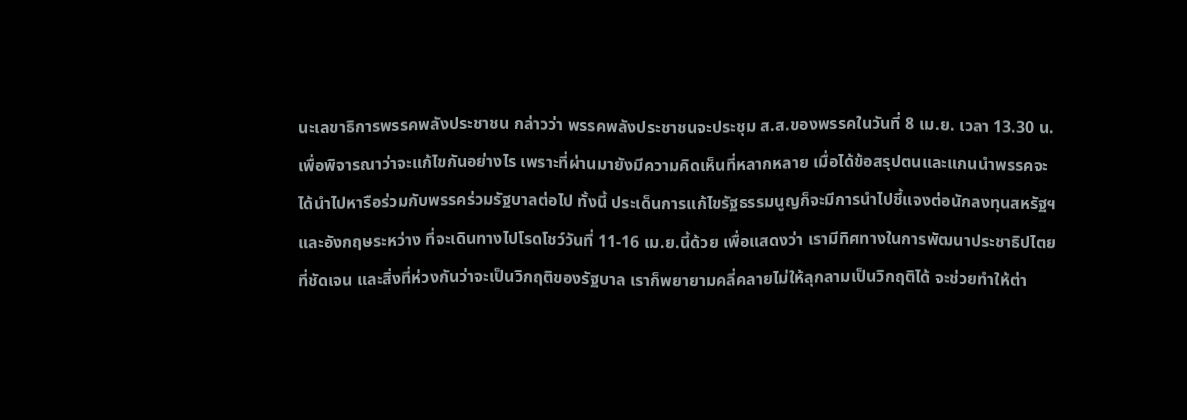นะเลขาธิการพรรคพลังประชาชน กล่าวว่า พรรคพลังประชาชนจะประชุม ส.ส.ของพรรคในวันที่ 8 เม.ย. เวลา 13.30 น. เพื่อพิจารณาว่าจะแก้ไขกันอย่างไร เพราะที่ผ่านมายังมีความคิดเห็นที่หลากหลาย เมื่อได้ข้อสรุปตนและแกนนำพรรคจะได้นำไปหารือร่วมกับพรรคร่วมรัฐบาลต่อไป ทั้งนี้ ประเด็นการแก้ไขรัฐธรรมนูญก็จะมีการนำไปชี้แจงต่อนักลงทุนสหรัฐฯและอังกฤษระหว่าง ที่จะเดินทางไปโรดโชว์วันที่ 11-16 เม.ย.นี้ด้วย เพื่อแสดงว่า เรามีทิศทางในการพัฒนาประชาธิปไตยที่ชัดเจน และสิ่งที่ห่วงกันว่าจะเป็นวิกฤติของรัฐบาล เราก็พยายามคลี่คลายไม่ให้ลุกลามเป็นวิกฤติได้ จะช่วยทำให้ต่า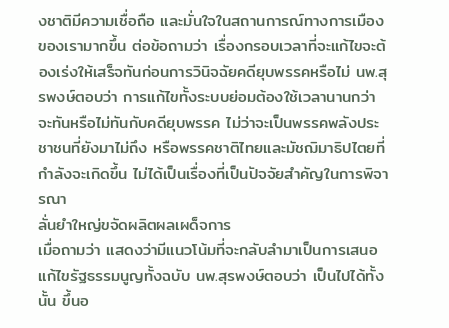งชาติมีความเชื่อถือ และมั่นใจในสถานการณ์ทางการเมืองของเรามากขึ้น ต่อข้อถามว่า เรื่องกรอบเวลาที่จะแก้ไขจะต้องเร่งให้เสร็จทันก่อนการวินิจฉัยคดียุบพรรคหรือไม่ นพ.สุรพงษ์ตอบว่า การแก้ไขทั้งระบบย่อมต้องใช้เวลานานกว่า จะทันหรือไม่ทันกับคดียุบพรรค ไม่ว่าจะเป็นพรรคพลังประชาชนที่ยังมาไม่ถึง หรือพรรคชาติไทยและมัชฌิมาธิปไตยที่กำลังจะเกิดขึ้น ไม่ได้เป็นเรื่องที่เป็นปัจจัยสำคัญในการพิจารณา
ลั่นยำใหญ่ขจัดผลิตผลเผด็จการ
เมื่อถามว่า แสดงว่ามีแนวโน้มที่จะกลับลำมาเป็นการเสนอแก้ไขรัฐธรรมนูญทั้งฉบับ นพ.สุรพงษ์ตอบว่า เป็นไปได้ทั้งนั้น ขึ้นอ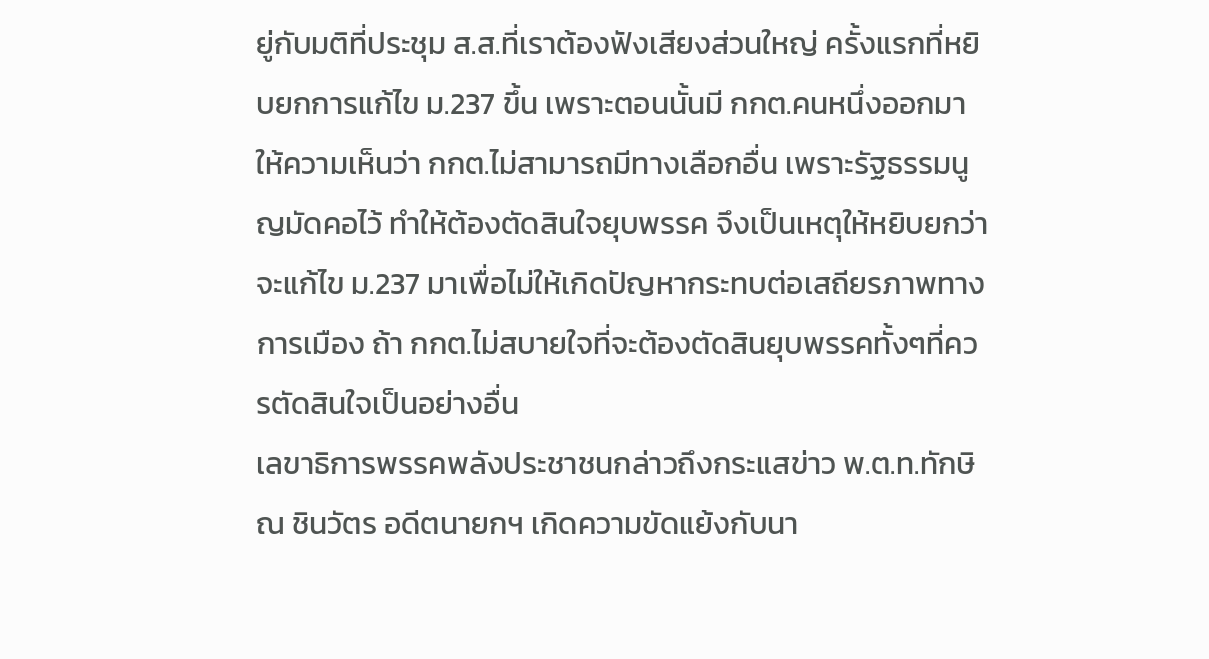ยู่กับมติที่ประชุม ส.ส.ที่เราต้องฟังเสียงส่วนใหญ่ ครั้งแรกที่หยิบยกการแก้ไข ม.237 ขึ้น เพราะตอนนั้นมี กกต.คนหนึ่งออกมาให้ความเห็นว่า กกต.ไม่สามารถมีทางเลือกอื่น เพราะรัฐธรรมนูญมัดคอไว้ ทำให้ต้องตัดสินใจยุบพรรค จึงเป็นเหตุให้หยิบยกว่าจะแก้ไข ม.237 มาเพื่อไม่ให้เกิดปัญหากระทบต่อเสถียรภาพทางการเมือง ถ้า กกต.ไม่สบายใจที่จะต้องตัดสินยุบพรรคทั้งๆที่ควรตัดสินใจเป็นอย่างอื่น
เลขาธิการพรรคพลังประชาชนกล่าวถึงกระแสข่าว พ.ต.ท.ทักษิณ ชินวัตร อดีตนายกฯ เกิดความขัดแย้งกับนา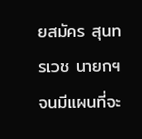ยสมัคร สุนทรเวช นายกฯ จนมีแผนที่จะ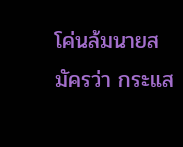โค่นล้มนายสมัครว่า กระแส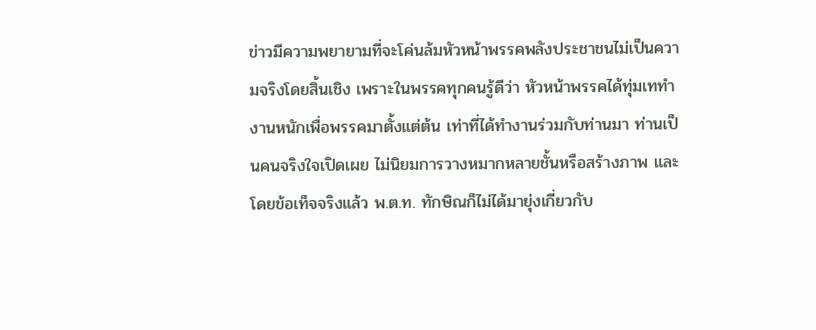ข่าวมีความพยายามที่จะโค่นล้มหัวหน้าพรรคพลังประชาชนไม่เป็นความจริงโดยสิ้นเชิง เพราะในพรรคทุกคนรู้ดีว่า หัวหน้าพรรคได้ทุ่มเททำงานหนักเพื่อพรรคมาตั้งแต่ต้น เท่าที่ได้ทำงานร่วมกับท่านมา ท่านเป็นคนจริงใจเปิดเผย ไม่นิยมการวางหมากหลายชั้นหรือสร้างภาพ และโดยข้อเท็จจริงแล้ว พ.ต.ท. ทักษิณก็ไม่ได้มายุ่งเกี่ยวกับ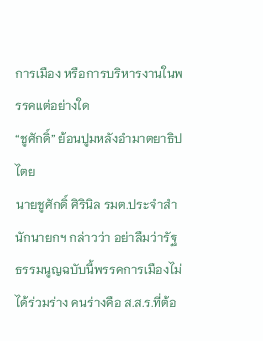การเมือง หรือการบริหารงานในพรรคแต่อย่างใด
“ชูศักดิ์” ย้อนปูมหลังอำมาตยาธิปไตย
นายชูศักดิ์ ศิรินิล รมต.ประจำสำนักนายกฯ กล่าวว่า อย่าลืมว่ารัฐธรรมนูญฉบับนี้พรรคการเมืองไม่ได้ร่วมร่าง คนร่างคือ ส.ส.ร.ที่ต้อ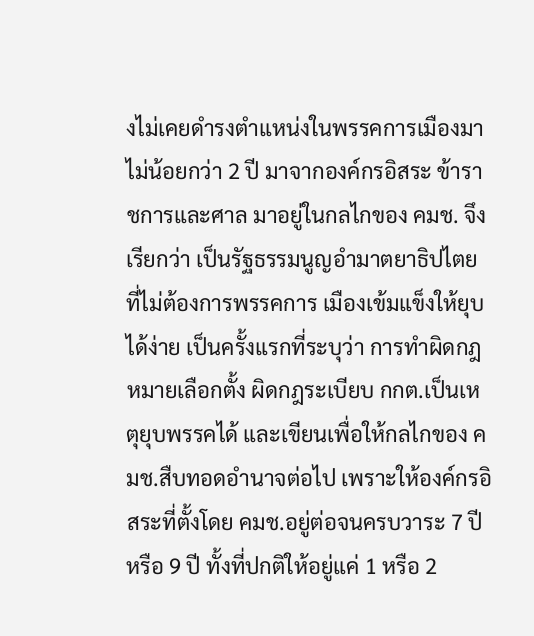งไม่เคยดำรงตำแหน่งในพรรคการเมืองมาไม่น้อยกว่า 2 ปี มาจากองค์กรอิสระ ข้าราชการและศาล มาอยู่ในกลไกของ คมช. จึงเรียกว่า เป็นรัฐธรรมนูญอำมาตยาธิปไตย ที่ไม่ต้องการพรรคการ เมืองเข้มแข็งให้ยุบได้ง่าย เป็นครั้งแรกที่ระบุว่า การทำผิดกฎหมายเลือกตั้ง ผิดกฎระเบียบ กกต.เป็นเหตุยุบพรรคได้ และเขียนเพื่อให้กลไกของ คมช.สืบทอดอำนาจต่อไป เพราะให้องค์กรอิสระที่ตั้งโดย คมช.อยู่ต่อจนครบวาระ 7 ปี หรือ 9 ปี ทั้งที่ปกติให้อยู่แค่ 1 หรือ 2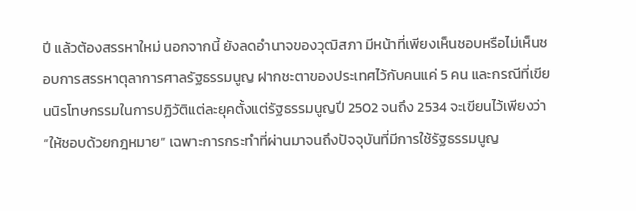ปี แล้วต้องสรรหาใหม่ นอกจากนี้ ยังลดอำนาจของวุฒิสภา มีหน้าที่เพียงเห็นชอบหรือไม่เห็นชอบการสรรหาตุลาการศาลรัฐธรรมนูญ ฝากชะตาของประเทศไว้กับคนแค่ 5 คน และกรณีที่เขียนนิรโทษกรรมในการปฏิวัติแต่ละยุคตั้งแต่รัฐธรรมนูญปี 2502 จนถึง 2534 จะเขียนไว้เพียงว่า “ให้ชอบด้วยกฎหมาย” เฉพาะการกระทำที่ผ่านมาจนถึงปัจจุบันที่มีการใช้รัฐธรรมนูญ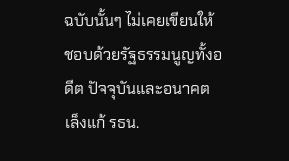ฉบับนั้นๆ ไม่เคยเขียนให้ชอบด้วยรัฐธรรมนูญทั้งอดีต ปัจจุบันและอนาคต
เล็งแก้ รธน.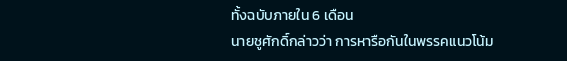ทั้งฉบับภายใน 6 เดือน
นายชูศักดิ์กล่าวว่า การหารือกันในพรรคแนวโน้ม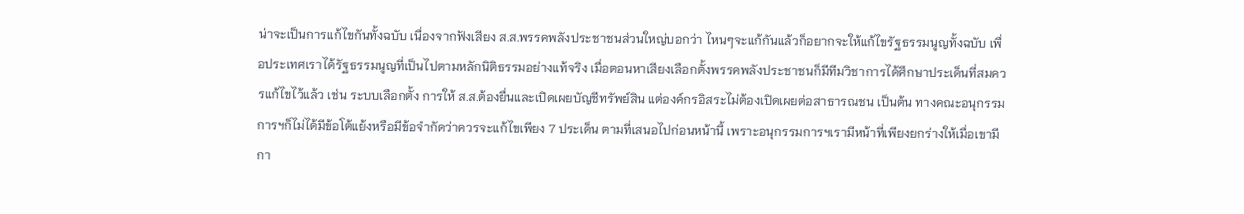น่าจะเป็นการแก้ไขกันทั้งฉบับ เนื่องจากฟังเสียง ส.ส.พรรคพลังประชาชนส่วนใหญ่บอกว่า ไหนๆจะแก้กันแล้วก็อยากจะให้แก้ไขรัฐธรรมนูญทั้งฉบับ เพื่อประเทศเราได้รัฐธรรมนูญที่เป็นไปตามหลักนิติธรรมอย่างแท้จริง เมื่อตอนหาเสียงเลือกตั้งพรรคพลังประชาชนก็มีทีมวิชาการได้ศึกษาประเด็นที่สมควรแก้ไขไว้แล้ว เช่น ระบบเลือกตั้ง การให้ ส.ส.ต้องยื่นและเปิดเผยบัญชีทรัพย์สิน แต่องค์กรอิสระไม่ต้องเปิดเผยต่อสาธารณชน เป็นต้น ทางคณะอนุกรรมการฯก็ไม่ได้มีข้อโต้แย้งหรือมีข้อจำกัดว่าควรจะแก้ไขเพียง 7 ประเด็น ตามที่เสนอไปก่อนหน้านี้ เพราะอนุกรรมการฯเรามีหน้าที่เพียงยกร่างให้เมื่อเขามีกา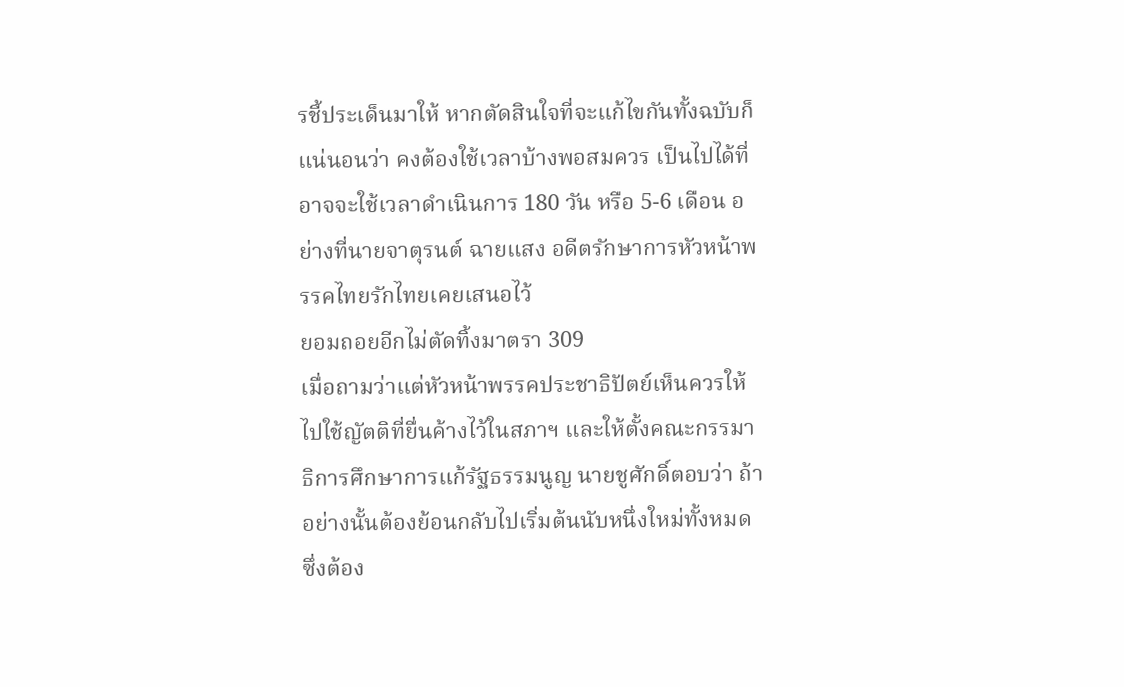รชี้ประเด็นมาให้ หากตัดสินใจที่จะแก้ไขกันทั้งฉบับก็แน่นอนว่า คงต้องใช้เวลาบ้างพอสมควร เป็นไปได้ที่อาจจะใช้เวลาดำเนินการ 180 วัน หรือ 5-6 เดือน อย่างที่นายจาตุรนต์ ฉายแสง อดีตรักษาการหัวหน้าพรรคไทยรักไทยเคยเสนอไว้
ยอมถอยอีกไม่ตัดทิ้งมาตรา 309
เมื่อถามว่าแต่หัวหน้าพรรคประชาธิปัตย์เห็นควรให้ไปใช้ญัตติที่ยื่นค้างไว้ในสภาฯ และให้ตั้งคณะกรรมาธิการศึกษาการแก้รัฐธรรมนูญ นายชูศักดิ์ตอบว่า ถ้าอย่างนั้นต้องย้อนกลับไปเริ่มต้นนับหนึ่งใหม่ทั้งหมด ซึ่งต้อง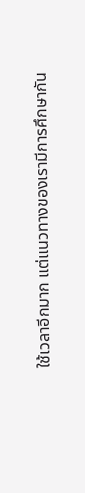ใช้เวลาอีกมาก แต่แนวทางของเรามีการศึกษากัน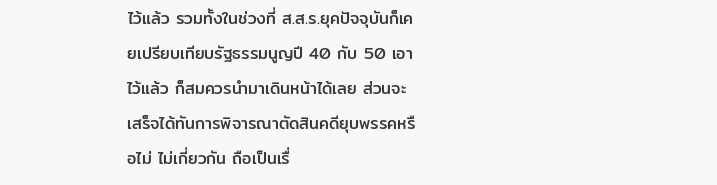ไว้แล้ว รวมทั้งในช่วงที่ ส.ส.ร.ยุคปัจจุบันก็เคยเปรียบเทียบรัฐธรรมนูญปี 40 กับ 50 เอาไว้แล้ว ก็สมควรนำมาเดินหน้าได้เลย ส่วนจะเสร็จได้ทันการพิจารณาตัดสินคดียุบพรรคหรือไม่ ไม่เกี่ยวกัน ถือเป็นเรื่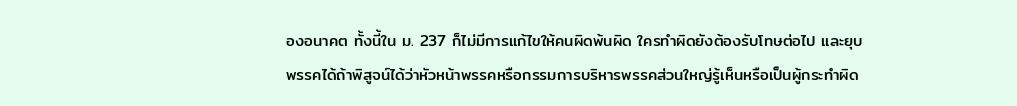องอนาคต ทั้งนี้ใน ม. 237 ก็ไม่มีการแก้ไขให้คนผิดพ้นผิด ใครทำผิดยังต้องรับโทษต่อไป และยุบพรรคได้ถ้าพิสูจน์ได้ว่าหัวหน้าพรรคหรือกรรมการบริหารพรรคส่วนใหญ่รู้เห็นหรือเป็นผู้กระทำผิด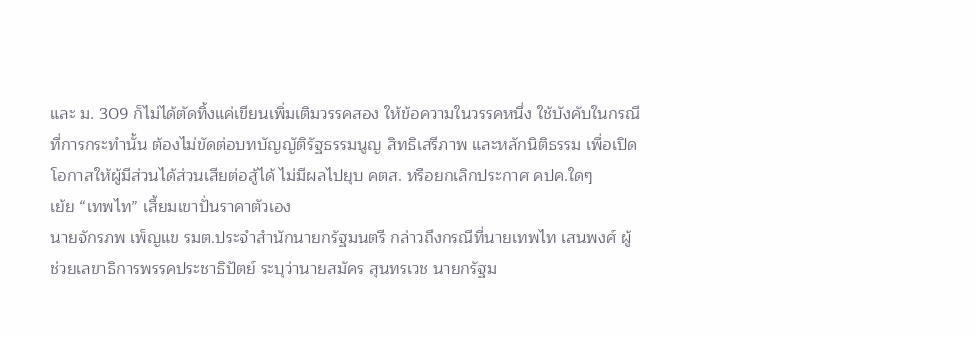และ ม. 309 ก็ไม่ได้ตัดทิ้งแค่เขียนเพิ่มเติมวรรคสอง ให้ข้อความในวรรคหนึ่ง ใช้บังคับในกรณีที่การกระทำนั้น ต้องไม่ขัดต่อบทบัญญัติรัฐธรรมนูญ สิทธิเสรีภาพ และหลักนิติธรรม เพื่อเปิดโอกาสให้ผู้มีส่วนได้ส่วนเสียต่อสู้ได้ ไม่มีผลไปยุบ คตส. หรือยกเลิกประกาศ คปค.ใดๆ
เย้ย “เทพไท” เสี้ยมเขาปั่นราคาตัวเอง
นายจักรภพ เพ็ญแข รมต.ประจำสำนักนายกรัฐมนตรี กล่าวถึงกรณีที่นายเทพไท เสนพงศ์ ผู้ช่วยเลขาธิการพรรคประชาธิปัตย์ ระบุว่านายสมัคร สุนทรเวช นายกรัฐม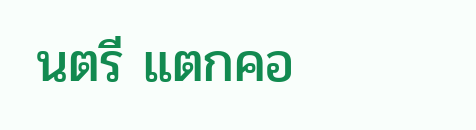นตรี แตกคอ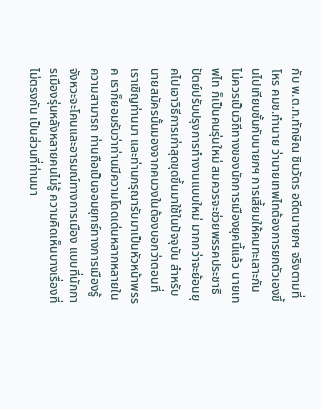กับ พ.ต.ท.ทักษิณ ชินวัตร อดีตนายกฯ จริงตามที่โหร คมช.ทำนาย ว่านายเทพไทต้องการยกตัวเองขึ้นไปเทียบชั้นกับนายกฯ การเสี้ยมให้คนทะเลาะกัน ไม่ควรเป็นวิถีทางของนักการเมืองยุคนี้แล้ว นายเทพไท ก็เป็นคนรุ่นใหม่ สมควรจะช่วยพรรคประชาธิปัตย์ปรับปรุงการทำงานแบบใหม่ มากกว่าจะย้อนยุคไปเอาวิธีการเก่าสุดขุดขึ้นมาใช้ในปัจจุบัน สำหรับนายสมัครนั้นมองจากคนวงในต้องบอกว่าตอนที่เราเชิญท่านมา และท่านกรุณารับมาเป็นหัวหน้าพรรค เราก็ยอมรับว่าท่านมีความโดดเด่นหลากหลายในความสามารถ ท่านถือเป็นจอมยุทธ์ทางการเมืองรู้จังหวะจะโคนและอารมณ์ทางการเมือง แบบที่นักการเมืองรุ่นหลังหลายคนไม่รู้ ความคิดเห็นบางเรื่องที่ไม่ตรงกัน เป็นส่วนที่ท่านมา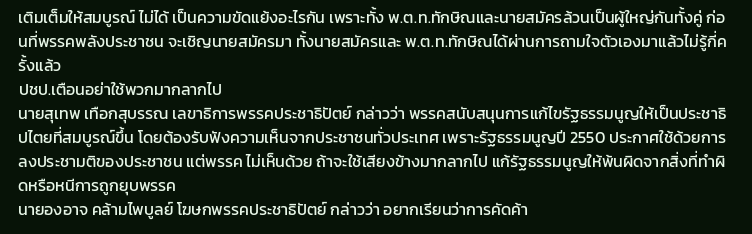เติมเต็มให้สมบูรณ์ ไม่ได้ เป็นความขัดแย้งอะไรกัน เพราะทั้ง พ.ต.ท.ทักษิณและนายสมัครล้วนเป็นผู้ใหญ่กันทั้งคู่ ก่อนที่พรรคพลังประชาชน จะเชิญนายสมัครมา ทั้งนายสมัครและ พ.ต.ท.ทักษิณได้ผ่านการถามใจตัวเองมาแล้วไม่รู้กี่ครั้งแล้ว
ปชป.เตือนอย่าใช้พวกมากลากไป
นายสุเทพ เทือกสุบรรณ เลขาธิการพรรคประชาธิปัตย์ กล่าวว่า พรรคสนับสนุนการแก้ไขรัฐธรรมนูญให้เป็นประชาธิปไตยที่สมบูรณ์ขึ้น โดยต้องรับฟังความเห็นจากประชาชนทั่วประเทศ เพราะรัฐธรรมนูญปี 2550 ประกาศใช้ด้วยการลงประชามติของประชาชน แต่พรรค ไม่เห็นด้วย ถ้าจะใช้เสียงข้างมากลากไป แก้รัฐธรรมนูญให้พ้นผิดจากสิ่งที่ทำผิดหรือหนีการถูกยุบพรรค
นายองอาจ คล้ามไพบูลย์ โฆษกพรรคประชาธิปัตย์ กล่าวว่า อยากเรียนว่าการคัดค้า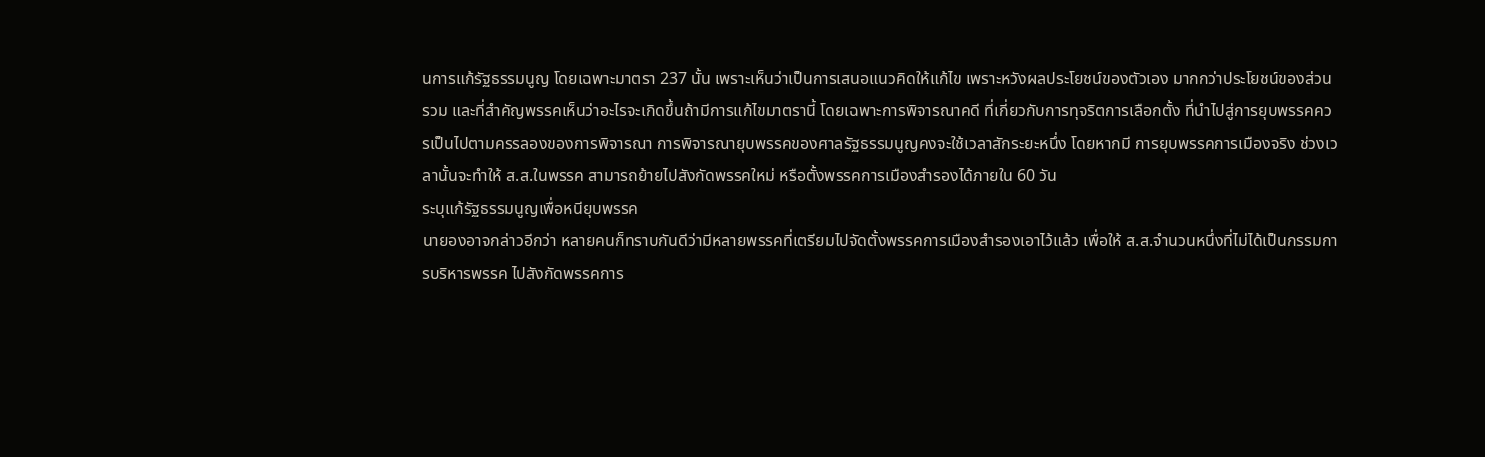นการแก้รัฐธรรมนูญ โดยเฉพาะมาตรา 237 นั้น เพราะเห็นว่าเป็นการเสนอแนวคิดให้แก้ไข เพราะหวังผลประโยชน์ของตัวเอง มากกว่าประโยชน์ของส่วนรวม และที่สำคัญพรรคเห็นว่าอะไรจะเกิดขึ้นถ้ามีการแก้ไขมาตรานี้ โดยเฉพาะการพิจารณาคดี ที่เกี่ยวกับการทุจริตการเลือกตั้ง ที่นำไปสู่การยุบพรรคควรเป็นไปตามครรลองของการพิจารณา การพิจารณายุบพรรคของศาลรัฐธรรมนูญคงจะใช้เวลาสักระยะหนึ่ง โดยหากมี การยุบพรรคการเมืองจริง ช่วงเวลานั้นจะทำให้ ส.ส.ในพรรค สามารถย้ายไปสังกัดพรรคใหม่ หรือตั้งพรรคการเมืองสำรองได้ภายใน 60 วัน
ระบุแก้รัฐธรรมนูญเพื่อหนียุบพรรค
นายองอาจกล่าวอีกว่า หลายคนก็ทราบกันดีว่ามีหลายพรรคที่เตรียมไปจัดตั้งพรรคการเมืองสำรองเอาไว้แล้ว เพื่อให้ ส.ส.จำนวนหนึ่งที่ไม่ได้เป็นกรรมการบริหารพรรค ไปสังกัดพรรคการ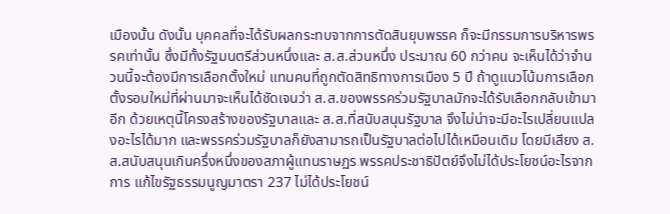เมืองนั้น ดังนั้น บุคคลที่จะได้รับผลกระทบจากการตัดสินยุบพรรค ก็จะมีกรรมการบริหารพรรคเท่านั้น ซึ่งมีทั้งรัฐมนตรีส่วนหนึ่งและ ส.ส.ส่วนหนึ่ง ประมาณ 60 กว่าคน จะเห็นได้ว่าจำนวนนี้จะต้องมีการเลือกตั้งใหม่ แทนคนที่ถูกตัดสิทธิทางการเมือง 5 ปี ถ้าดูแนวโน้มการเลือกตั้งรอบใหม่ที่ผ่านมาจะเห็นได้ชัดเจนว่า ส.ส.ของพรรคร่วมรัฐบาลมักจะได้รับเลือกกลับเข้ามาอีก ด้วยเหตุนี้โครงสร้างของรัฐบาลและ ส.ส.ที่สนับสนุนรัฐบาล จึงไม่น่าจะมีอะไรเปลี่ยนแปลงอะไรได้มาก และพรรคร่วมรัฐบาลก็ยังสามารถเป็นรัฐบาลต่อไปได้เหมือนเดิม โดยมีเสียง ส.ส.สนับสนุนเกินครึ่งหนึ่งของสภาผู้แทนราษฏร พรรคประชาธิปัตย์จึงไม่ได้ประโยชน์อะไรจากการ แก้ไขรัฐธรรมนูญมาตรา 237 ไม่ได้ประโยชน์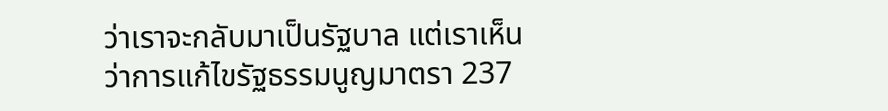ว่าเราจะกลับมาเป็นรัฐบาล แต่เราเห็นว่าการแก้ไขรัฐธรรมนูญมาตรา 237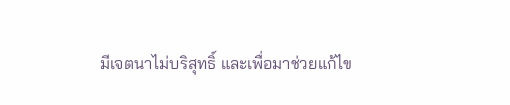มีเจตนาไม่บริสุทธิ์ และเพื่อมาช่วยแก้ไข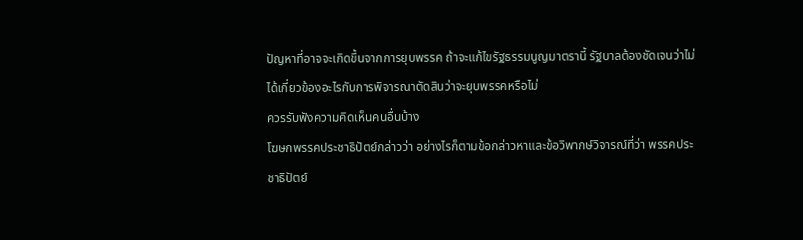ปัญหาที่อาจจะเกิดขึ้นจากการยุบพรรค ถ้าจะแก้ไขรัฐธรรมนูญมาตรานี้ รัฐบาลต้องชัดเจนว่าไม่ได้เกี่ยวข้องอะไรกับการพิจารณาตัดสินว่าจะยุบพรรคหรือไม่
ควรรับฟังความคิดเห็นคนอื่นบ้าง
โฆษกพรรคประชาธิปัตย์กล่าวว่า อย่างไรก็ตามข้อกล่าวหาและข้อวิพากษ์วิจารณ์ที่ว่า พรรคประชาธิปัตย์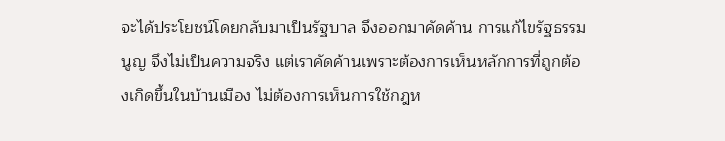จะได้ประโยชน์โดยกลับมาเป็นรัฐบาล จึงออกมาคัดค้าน การแก้ไขรัฐธรรมนูญ จึงไม่เป็นความจริง แต่เราคัดค้านเพราะต้องการเห็นหลักการที่ถูกต้องเกิดขึ้นในบ้านเมือง ไม่ต้องการเห็นการใช้กฎห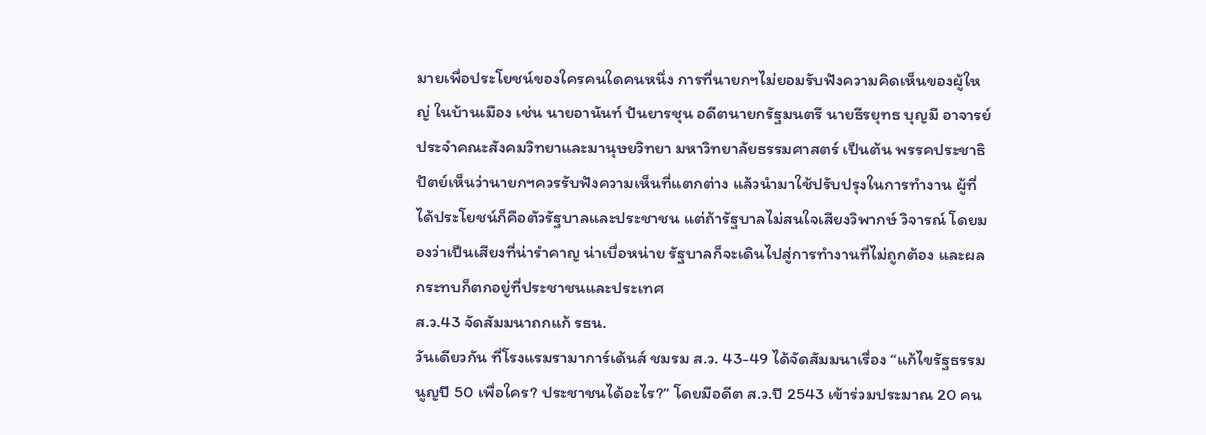มายเพื่อประโยชน์ของใครคนใดคนหนึ่ง การที่นายกฯไม่ยอมรับฟังความคิดเห็นของผู้ใหญ่ ในบ้านเมือง เช่น นายอานันท์ ปันยารชุน อดีตนายกรัฐมนตรี นายธีรยุทธ บุญมี อาจารย์ประจำคณะสังคมวิทยาและมานุษยวิทยา มหาวิทยาลัยธรรมศาสตร์ เป็นต้น พรรคประชาธิปัตย์เห็นว่านายกฯควรรับฟังความเห็นที่แตกต่าง แล้วนำมาใช้ปรับปรุงในการทำงาน ผู้ที่ได้ประโยชน์ก็คือตัวรัฐบาลและประชาชน แต่ถ้ารัฐบาลไม่สนใจเสียงวิพากษ์ วิจารณ์ โดยมองว่าเป็นเสียงที่น่ารำคาญ น่าเบื่อหน่าย รัฐบาลก็จะเดินไปสู่การทำงานที่ไม่ถูกต้อง และผลกระทบก็ตกอยู่ที่ประชาชนและประเทศ
ส.ว.43 จัดสัมมนาถกแก้ รธน.
วันเดียวกัน ที่โรงแรมรามาการ์เด้นส์ ชมรม ส.ว. 43-49 ได้จัดสัมมนาเรื่อง “แก้ไขรัฐธรรมนูญปี 50 เพื่อใคร? ประชาชนได้อะไร?” โดยมีอดีต ส.ว.ปี 2543 เข้าร่วมประมาณ 20 คน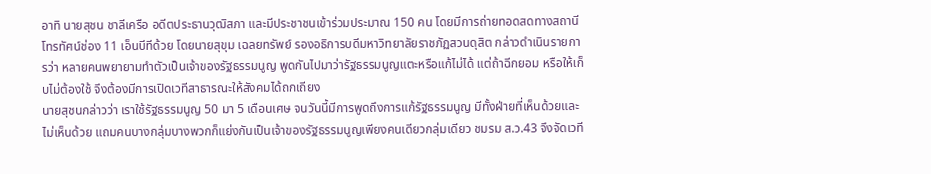อาทิ นายสุชน ชาลีเครือ อดีตประธานวุฒิสภา และมีประชาชนเข้าร่วมประมาณ 150 คน โดยมีการถ่ายทอดสดทางสถานีโทรทัศน์ช่อง 11 เอ็นบีทีด้วย โดยนายสุขุม เฉลยทรัพย์ รองอธิการบดีมหาวิทยาลัยราชภัฏสวนดุสิต กล่าวดำเนินรายการว่า หลายคนพยายามทำตัวเป็นเจ้าของรัฐธรรมนูญ พูดกันไปมาว่ารัฐธรรมนูญแตะหรือแก้ไม่ได้ แต่ถ้าฉีกยอม หรือให้เก็บไม่ต้องใช้ จึงต้องมีการเปิดเวทีสาธารณะให้สังคมได้ถกเถียง
นายสุชนกล่าวว่า เราใช้รัฐธรรมนูญ 50 มา 5 เดือนเศษ จนวันนี้มีการพูดถึงการแก้รัฐธรรมนูญ มีทั้งฝ่ายที่เห็นด้วยและไม่เห็นด้วย แถมคนบางกลุ่มบางพวกก็แย่งกันเป็นเจ้าของรัฐธรรมนูญเพียงคนเดียวกลุ่มเดียว ชมรม ส.ว.43 จึงจัดเวที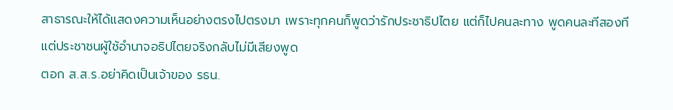สาธารณะให้ได้แสดงความเห็นอย่างตรงไปตรงมา เพราะทุกคนก็พูดว่ารักประชาธิปไตย แต่ก็ไปคนละทาง พูดคนละทีสองที แต่ประชาชนผู้ใช้อำนาจอธิปไตยจริงกลับไม่มีเสียงพูด
ตอก ส.ส.ร.อย่าคิดเป็นเจ้าของ รธน.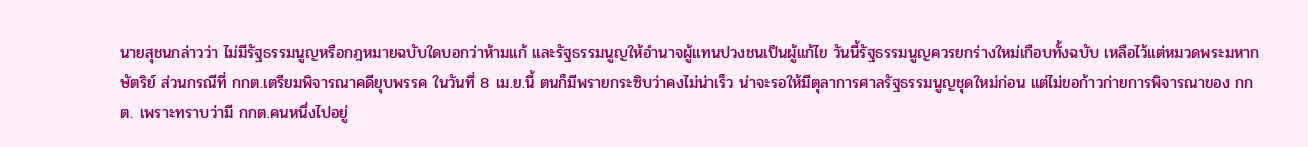นายสุชนกล่าวว่า ไม่มีรัฐธรรมนูญหรือกฎหมายฉบับใดบอกว่าห้ามแก้ และรัฐธรรมนูญให้อำนาจผู้แทนปวงชนเป็นผู้แก้ไข วันนี้รัฐธรรมนูญควรยกร่างใหม่เกือบทั้งฉบับ เหลือไว้แต่หมวดพระมหากษัตริย์ ส่วนกรณีที่ กกต.เตรียมพิจารณาคดียุบพรรค ในวันที่ 8 เม.ย.นี้ ตนก็มีพรายกระซิบว่าคงไม่น่าเร็ว น่าจะรอให้มีตุลาการศาลรัฐธรรมนูญชุดใหม่ก่อน แต่ไม่ขอก้าวก่ายการพิจารณาของ กกต. เพราะทราบว่ามี กกต.คนหนึ่งไปอยู่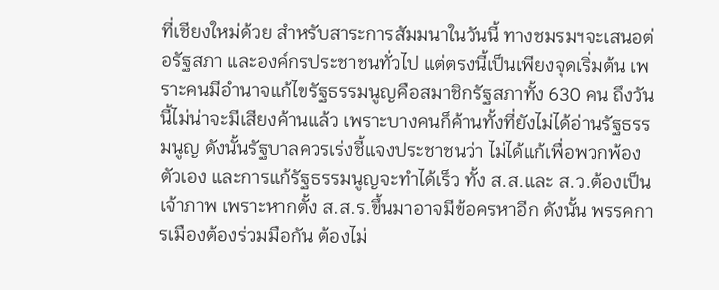ที่เชียงใหม่ด้วย สำหรับสาระการสัมมนาในวันนี้ ทางชมรมฯจะเสนอต่อรัฐสภา และองค์กรประชาชนทั่วไป แต่ตรงนี้เป็นเพียงจุดเริ่มต้น เพราะคนมีอำนาจแก้ไขรัฐธรรมนูญคือสมาชิกรัฐสภาทั้ง 630 คน ถึงวันนี้ไม่น่าจะมีเสียงค้านแล้ว เพราะบางคนก็ค้านทั้งที่ยังไม่ได้อ่านรัฐธรรมนูญ ดังนั้นรัฐบาลควรเร่งชี้แจงประชาชนว่า ไม่ได้แก้เพื่อพวกพ้องตัวเอง และการแก้รัฐธรรมนูญจะทำได้เร็ว ทั้ง ส.ส.และ ส.ว.ต้องเป็นเจ้าภาพ เพราะหากตั้ง ส.ส.ร.ขึ้นมาอาจมีข้อครหาอีก ดังนั้น พรรคการเมืองต้องร่วมมือกัน ต้องไม่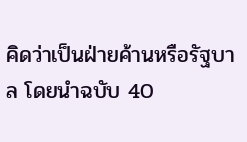คิดว่าเป็นฝ่ายค้านหรือรัฐบาล โดยนำฉบับ 40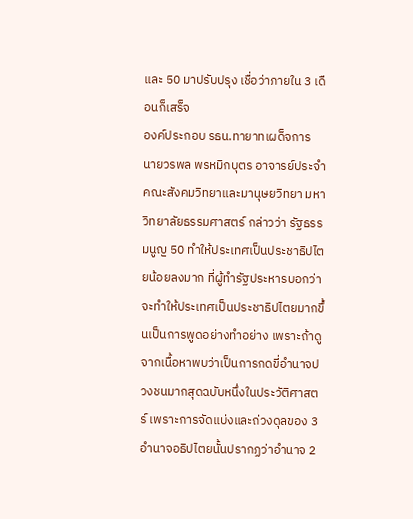และ 50 มาปรับปรุง เชื่อว่าภายใน 3 เดือนก็เสร็จ
องค์ประกอบ รธน.ทายาทเผด็จการ
นายวรพล พรหมิกบุตร อาจารย์ประจำคณะสังคมวิทยาและมานุษยวิทยา มหาวิทยาลัยธรรมศาสตร์ กล่าวว่า รัฐธรรมนูญ 50 ทำให้ประเทศเป็นประชาธิปไตยน้อยลงมาก ที่ผู้ทำรัฐประหารบอกว่าจะทำให้ประเทศเป็นประชาธิปไตยมากขึ้นเป็นการพูดอย่างทำอย่าง เพราะถ้าดูจากเนื้อหาพบว่าเป็นการกดขี่อำนาจปวงชนมากสุดฉบับหนึ่งในประวัติศาสตร์ เพราะการจัดแบ่งและถ่วงดุลของ 3 อำนาจอธิปไตยนั้นปรากฏว่าอำนาจ 2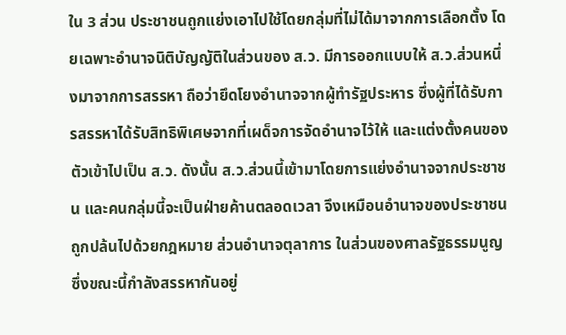ใน 3 ส่วน ประชาชนถูกแย่งเอาไปใช้โดยกลุ่มที่ไม่ได้มาจากการเลือกตั้ง โดยเฉพาะอำนาจนิติบัญญัติในส่วนของ ส.ว. มีการออกแบบให้ ส.ว.ส่วนหนึ่งมาจากการสรรหา ถือว่ายึดโยงอำนาจจากผู้ทำรัฐประหาร ซึ่งผู้ที่ได้รับการสรรหาได้รับสิทธิพิเศษจากที่เผด็จการจัดอำนาจไว้ให้ และแต่งตั้งคนของตัวเข้าไปเป็น ส.ว. ดังนั้น ส.ว.ส่วนนี้เข้ามาโดยการแย่งอำนาจจากประชาชน และคนกลุ่มนี้จะเป็นฝ่ายค้านตลอดเวลา จึงเหมือนอำนาจของประชาชนถูกปล้นไปด้วยกฎหมาย ส่วนอำนาจตุลาการ ในส่วนของศาลรัฐธรรมนูญ ซึ่งขณะนี้กำลังสรรหากันอยู่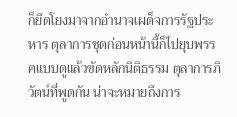ก็ยึดโยงมาจากอำนาจเผด็จการรัฐประหาร ตุลาการชุดก่อนหน้านี้ก็ไปยุบพรรคแบบดูแล้วขัดหลักนิติธรรม ตุลาการภิวัตน์ที่พูดกัน น่าจะหมายถึงการ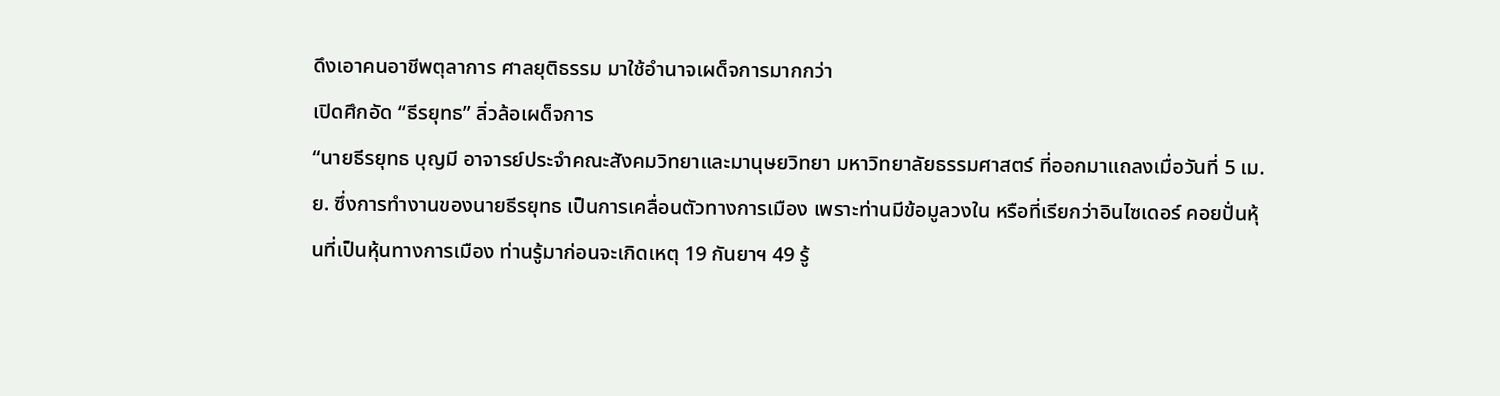ดึงเอาคนอาชีพตุลาการ ศาลยุติธรรม มาใช้อำนาจเผด็จการมากกว่า
เปิดศึกอัด “ธีรยุทธ” ลิ่วล้อเผด็จการ
“นายธีรยุทธ บุญมี อาจารย์ประจำคณะสังคมวิทยาและมานุษยวิทยา มหาวิทยาลัยธรรมศาสตร์ ที่ออกมาแถลงเมื่อวันที่ 5 เม.ย. ซึ่งการทำงานของนายธีรยุทธ เป็นการเคลื่อนตัวทางการเมือง เพราะท่านมีข้อมูลวงใน หรือที่เรียกว่าอินไซเดอร์ คอยปั่นหุ้นที่เป็นหุ้นทางการเมือง ท่านรู้มาก่อนจะเกิดเหตุ 19 กันยาฯ 49 รู้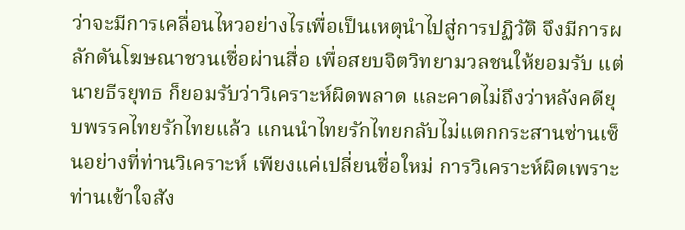ว่าจะมีการเคลื่อนไหวอย่างไรเพื่อเป็นเหตุนำไปสู่การปฏิวัติ จึงมีการผลักดันโฆษณาชวนเชื่อผ่านสื่อ เพื่อสยบจิตวิทยามวลชนให้ยอมรับ แต่นายธีรยุทธ ก็ยอมรับว่าวิเคราะห์ผิดพลาด และคาดไม่ถึงว่าหลังคดียุบพรรคไทยรักไทยแล้ว แกนนำไทยรักไทยกลับไม่แตกกระสานซ่านเซ็นอย่างที่ท่านวิเคราะห์ เพียงแค่เปลี่ยนชื่อใหม่ การวิเคราะห์ผิดเพราะท่านเข้าใจสัง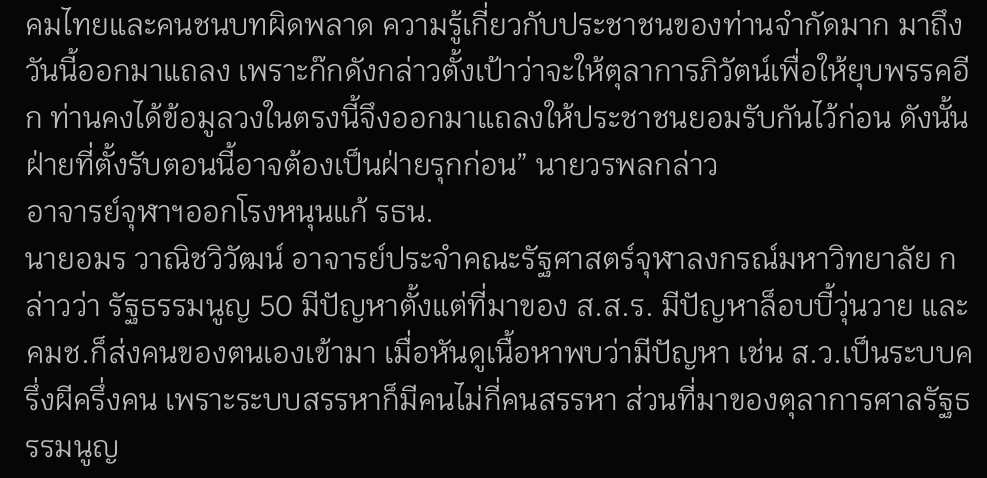คมไทยและคนชนบทผิดพลาด ความรู้เกี่ยวกับประชาชนของท่านจำกัดมาก มาถึงวันนี้ออกมาแถลง เพราะก๊กดังกล่าวตั้งเป้าว่าจะให้ตุลาการภิวัตน์เพื่อให้ยุบพรรคอีก ท่านคงได้ข้อมูลวงในตรงนี้จึงออกมาแถลงให้ประชาชนยอมรับกันไว้ก่อน ดังนั้น ฝ่ายที่ตั้งรับตอนนี้อาจต้องเป็นฝ่ายรุกก่อน” นายวรพลกล่าว
อาจารย์จุฬาฯออกโรงหนุนแก้ รธน.
นายอมร วาณิชวิวัฒน์ อาจารย์ประจำคณะรัฐศาสตร์จุฬาลงกรณ์มหาวิทยาลัย กล่าวว่า รัฐธรรมนูญ 50 มีปัญหาตั้งแต่ที่มาของ ส.ส.ร. มีปัญหาล็อบบี้วุ่นวาย และคมช.ก็ส่งคนของตนเองเข้ามา เมื่อหันดูเนื้อหาพบว่ามีปัญหา เช่น ส.ว.เป็นระบบครึ่งผีครึ่งคน เพราะระบบสรรหาก็มีคนไม่กี่คนสรรหา ส่วนที่มาของตุลาการศาลรัฐธรรมนูญ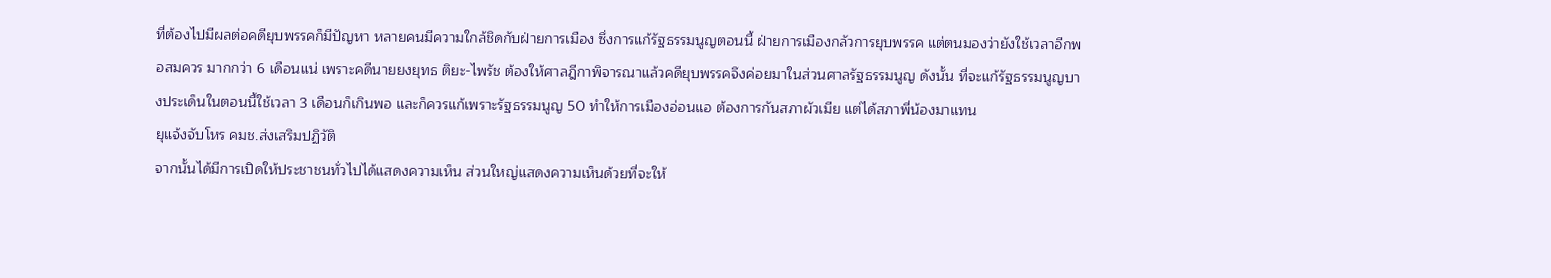ที่ต้องไปมีผลต่อคดียุบพรรคก็มีปัญหา หลายคนมีความใกล้ชิดกับฝ่ายการเมือง ซึ่งการแก้รัฐธรรมนูญตอนนี้ ฝ่ายการเมืองกลัวการยุบพรรค แต่ตนมองว่ายังใช้เวลาอีกพอสมควร มากกว่า 6 เดือนแน่ เพราะคดีนายยงยุทธ ติยะ-ไพรัช ต้องให้ศาลฎีกาพิจารณาแล้วคดียุบพรรคจึงค่อยมาในส่วนศาลรัฐธรรมนูญ ดังนั้น ที่จะแก้รัฐธรรมนูญบางประเด็นในตอนนี้ใช้เวลา 3 เดือนก็เกินพอ และก็ควรแก้เพราะรัฐธรรมนูญ 50 ทำให้การเมืองอ่อนแอ ต้องการกันสภาผัวเมีย แต่ได้สภาพี่น้องมาแทน
ยุแจ้งจับโหร คมช.ส่งเสริมปฏิวัติ
จากนั้นได้มีการเปิดให้ประชาชนทั่วไปได้แสดงความเห็น ส่วนใหญ่แสดงความเห็นด้วยที่จะให้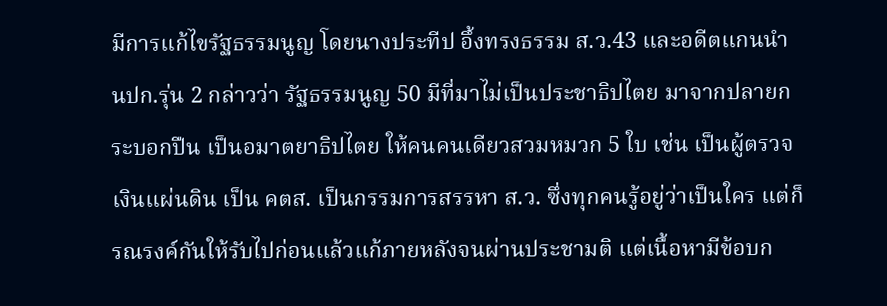มีการแก้ไขรัฐธรรมนูญ โดยนางประทีป อึ้งทรงธรรม ส.ว.43 และอดีตแกนนำ นปก.รุ่น 2 กล่าวว่า รัฐธรรมนูญ 50 มีที่มาไม่เป็นประชาธิปไตย มาจากปลายกระบอกปืน เป็นอมาตยาธิปไตย ให้คนคนเดียวสวมหมวก 5 ใบ เช่น เป็นผู้ตรวจเงินแผ่นดิน เป็น คตส. เป็นกรรมการสรรหา ส.ว. ซึ่งทุกคนรู้อยู่ว่าเป็นใคร แต่ก็รณรงค์กันให้รับไปก่อนแล้วแก้ภายหลังจนผ่านประชามติ แต่เนื้อหามีข้อบก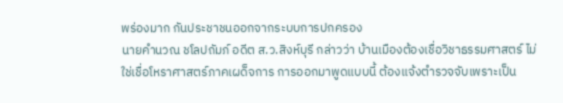พร่องมาก กันประชาชนออกจากระบบการปกครอง
นายคำนวณ ชโลปถัมภ์ อดีต ส.ว.สิงห์บุรี กล่าวว่า บ้านเมืองต้องเชื่อวิชาธรรมศาสตร์ ไม่ใช่เชื่อโหราศาสตร์ภาคเผด็จการ การออกมาพูดแบบนี้ ต้องแจ้งตำรวจจับเพราะเป็น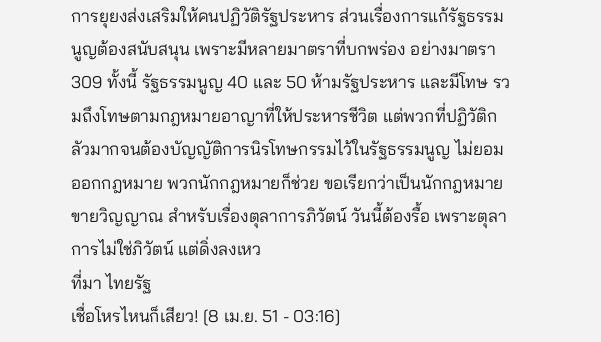การยุยงส่งเสริมให้คนปฏิวัติรัฐประหาร ส่วนเรื่องการแก้รัฐธรรมนูญต้องสนับสนุน เพราะมีหลายมาตราที่บกพร่อง อย่างมาตรา 309 ทั้งนี้ รัฐธรรมนูญ 40 และ 50 ห้ามรัฐประหาร และมีโทษ รวมถึงโทษตามกฎหมายอาญาที่ให้ประหารชีวิต แต่พวกที่ปฏิวัติกลัวมากจนต้องบัญญัติการนิรโทษกรรมไว้ในรัฐธรรมนูญ ไม่ยอมออกกฎหมาย พวกนักกฎหมายก็ช่วย ขอเรียกว่าเป็นนักกฎหมายขายวิญญาณ สำหรับเรื่องตุลาการภิวัตน์ วันนี้ต้องรื้อ เพราะตุลาการไม่ใช่ภิวัตน์ แต่ดิ่งลงเหว
ที่มา ไทยรัฐ
เชื่อโหรไหนก็เสียว! [8 เม.ย. 51 - 03:16]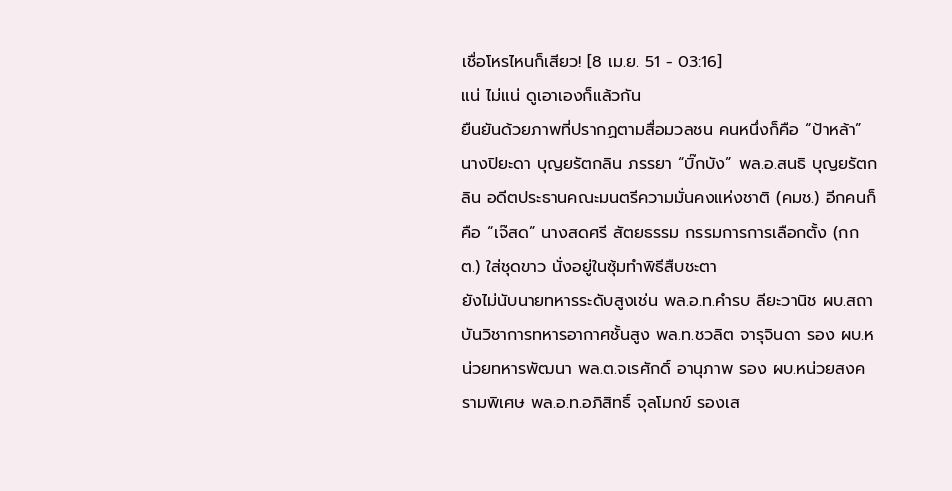เชื่อโหรไหนก็เสียว! [8 เม.ย. 51 - 03:16]
แน่ ไม่แน่ ดูเอาเองก็แล้วกัน
ยืนยันด้วยภาพที่ปรากฏตามสื่อมวลชน คนหนึ่งก็คือ “ป้าหล้า” นางปิยะดา บุญยรัตกลิน ภรรยา “บิ๊กบัง” พล.อ.สนธิ บุญยรัตกลิน อดีตประธานคณะมนตรีความมั่นคงแห่งชาติ (คมช.) อีกคนก็คือ “เจ๊สด” นางสดศรี สัตยธรรม กรรมการการเลือกตั้ง (กกต.) ใส่ชุดขาว นั่งอยู่ในซุ้มทำพิธีสืบชะตา
ยังไม่นับนายทหารระดับสูงเช่น พล.อ.ท.คำรบ ลียะวานิช ผบ.สถาบันวิชาการทหารอากาศชั้นสูง พล.ท.ชวลิต จารุจินดา รอง ผบ.หน่วยทหารพัฒนา พล.ต.จเรศักดิ์ อานุภาพ รอง ผบ.หน่วยสงครามพิเศษ พล.อ.ท.อภิสิทธิ์ จุลโมกข์ รองเส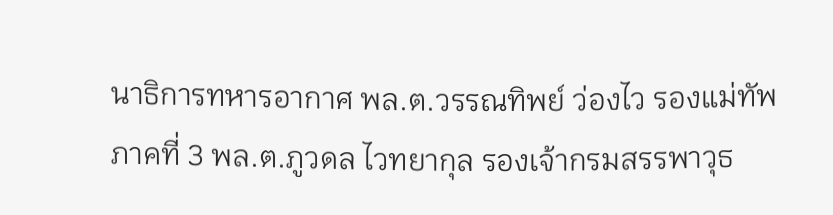นาธิการทหารอากาศ พล.ต.วรรณทิพย์ ว่องไว รองแม่ทัพภาคที่ 3 พล.ต.ภูวดล ไวทยากุล รองเจ้ากรมสรรพาวุธ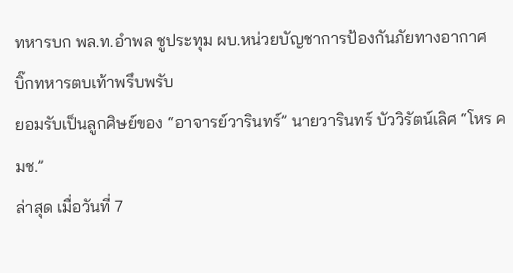ทหารบก พล.ท.อำพล ชูประทุม ผบ.หน่วยบัญชาการป้องกันภัยทางอากาศ
บิ๊กทหารตบเท้าพรึบพรับ
ยอมรับเป็นลูกศิษย์ของ “อาจารย์วารินทร์” นายวารินทร์ บัววิรัตน์เลิศ “โหร คมช.”
ล่าสุด เมื่อวันที่ 7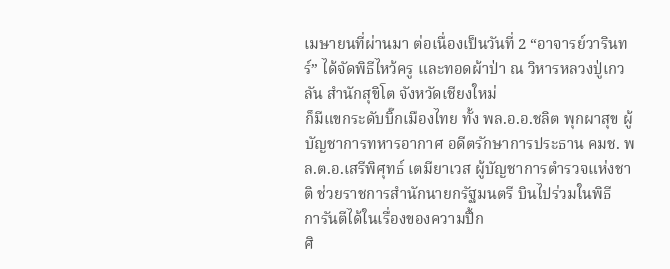เมษายนที่ผ่านมา ต่อเนื่องเป็นวันที่ 2 “อาจารย์วารินทร์” ได้จัดพิธีไหว้ครู และทอดผ้าป่า ณ วิหารหลวงปู่เกวลัน สำนักสุขิโต จังหวัดเชียงใหม่
ก็มีแขกระดับบิ๊กเมืองไทย ทั้ง พล.อ.อ.ชลิต พุกผาสุข ผู้บัญชาการทหารอากาศ อดีตรักษาการประธาน คมช. พล.ต.อ.เสรีพิศุทธ์ เตมียาเวส ผู้บัญชาการตำรวจแห่งชาติ ช่วยราชการสำนักนายกรัฐมนตรี บินไปร่วมในพิธี
การันตีได้ในเรื่องของความปึ้ก
ศิ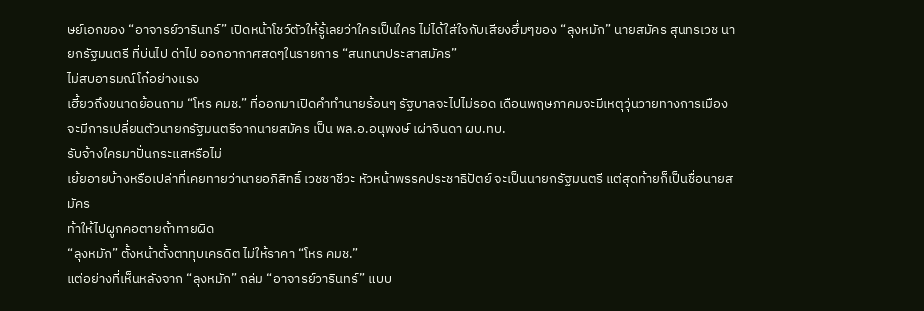ษย์เอกของ “อาจารย์วารินทร์” เปิดหน้าโชว์ตัวให้รู้เลยว่าใครเป็นใคร ไม่ได้ใส่ใจกับเสียงฮึ่มๆของ “ลุงหมัก” นายสมัคร สุนทรเวช นายกรัฐมนตรี ที่บ่นไป ด่าไป ออกอากาศสดๆในรายการ “สนทนาประสาสมัคร”
ไม่สบอารมณ์โก๋อย่างแรง
เฮี้ยวถึงขนาดย้อนถาม “โหร คมช.” ที่ออกมาเปิดคำทำนายร้อนๆ รัฐบาลจะไปไม่รอด เดือนพฤษภาคมจะมีเหตุวุ่นวายทางการเมือง จะมีการเปลี่ยนตัวนายกรัฐมนตรีจากนายสมัคร เป็น พล.อ.อนุพงษ์ เผ่าจินดา ผบ.ทบ.
รับจ้างใครมาปั่นกระแสหรือไม่
เย้ยอายบ้างหรือเปล่าที่เคยทายว่านายอภิสิทธิ์ เวชชาชีวะ หัวหน้าพรรคประชาธิปัตย์ จะเป็นนายกรัฐมนตรี แต่สุดท้ายก็เป็นชื่อนายสมัคร
ท้าให้ไปผูกคอตายถ้าทายผิด
“ลุงหมัก” ตั้งหน้าตั้งตาทุบเครดิต ไม่ให้ราคา “โหร คมช.”
แต่อย่างที่เห็นหลังจาก “ลุงหมัก” ถล่ม “อาจารย์วารินทร์” แบบ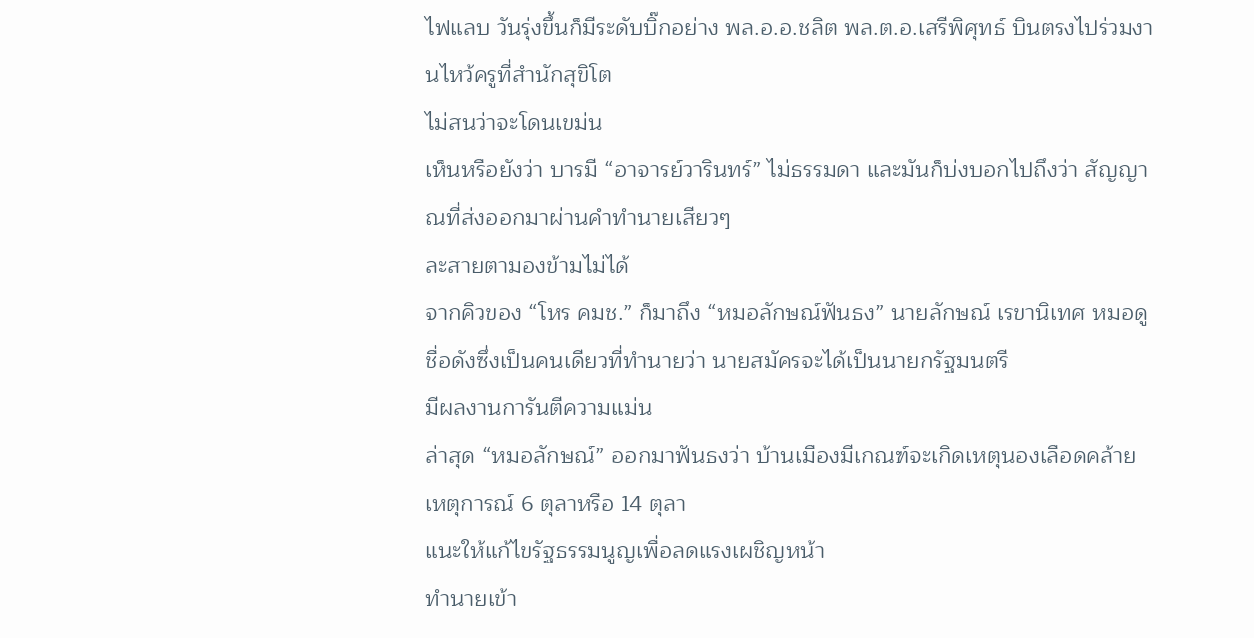ไฟแลบ วันรุ่งขึ้นก็มีระดับบิ๊กอย่าง พล.อ.อ.ชลิต พล.ต.อ.เสรีพิศุทธ์ บินตรงไปร่วมงานไหว้ครูที่สำนักสุขิโต
ไม่สนว่าจะโดนเขม่น
เห็นหรือยังว่า บารมี “อาจารย์วารินทร์” ไม่ธรรมดา และมันก็บ่งบอกไปถึงว่า สัญญาณที่ส่งออกมาผ่านคำทำนายเสียวๆ
ละสายตามองข้ามไม่ได้
จากคิวของ “โหร คมช.” ก็มาถึง “หมอลักษณ์ฟันธง” นายลักษณ์ เรขานิเทศ หมอดูชื่อดังซึ่งเป็นคนเดียวที่ทำนายว่า นายสมัครจะได้เป็นนายกรัฐมนตรี
มีผลงานการันตีความแม่น
ล่าสุด “หมอลักษณ์” ออกมาฟันธงว่า บ้านเมืองมีเกณฑ์จะเกิดเหตุนองเลือดคล้ายเหตุการณ์ 6 ตุลาหรือ 14 ตุลา
แนะให้แก้ไขรัฐธรรมนูญเพื่อลดแรงเผชิญหน้า
ทำนายเข้า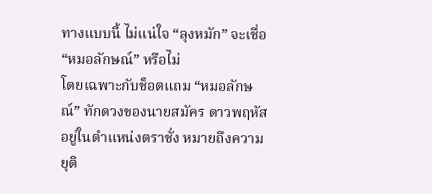ทางแบบนี้ ไม่แน่ใจ “ลุงหมัก” จะเชื่อ “หมอลักษณ์” หรือไม่
โดยเฉพาะกับช็อตแถม “หมอลักษณ์” ทักดวงของนายสมัคร ดาวพฤหัสอยู่ในตำแหน่งตราชั่ง หมายถึงความยุติ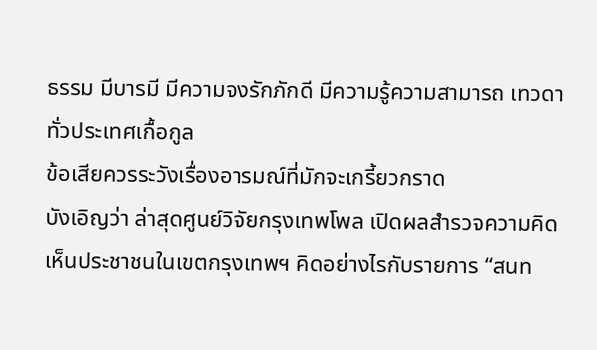ธรรม มีบารมี มีความจงรักภักดี มีความรู้ความสามารถ เทวดาทั่วประเทศเกื้อกูล
ข้อเสียควรระวังเรื่องอารมณ์ที่มักจะเกรี้ยวกราด
บังเอิญว่า ล่าสุดศูนย์วิจัยกรุงเทพโพล เปิดผลสำรวจความคิดเห็นประชาชนในเขตกรุงเทพฯ คิดอย่างไรกับรายการ “สนท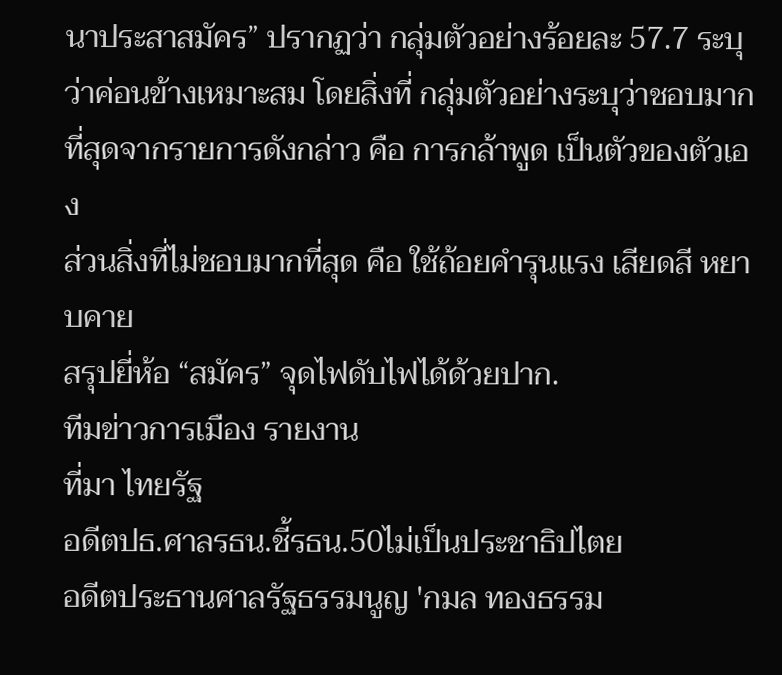นาประสาสมัคร” ปรากฏว่า กลุ่มตัวอย่างร้อยละ 57.7 ระบุว่าค่อนข้างเหมาะสม โดยสิ่งที่ กลุ่มตัวอย่างระบุว่าชอบมากที่สุดจากรายการดังกล่าว คือ การกล้าพูด เป็นตัวของตัวเอง
ส่วนสิ่งที่ไม่ชอบมากที่สุด คือ ใช้ถ้อยคำรุนแรง เสียดสี หยาบคาย
สรุปยี่ห้อ “สมัคร” จุดไฟดับไฟได้ด้วยปาก.
ทีมข่าวการเมือง รายงาน
ที่มา ไทยรัฐ
อดีตปธ.ศาลรธน.ชี้รธน.50ไม่เป็นประชาธิปไตย
อดีตประธานศาลรัฐธรรมนูญ 'กมล ทองธรรม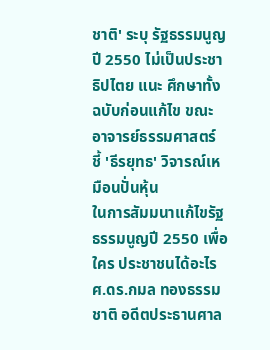ชาติ' ระบุ รัฐธรรมนูญปี 2550 ไม่เป็นประชาธิปไตย แนะ ศึกษาทั้งฉบับก่อนแก้ไข ขณะ อาจารย์ธรรมศาสตร์ ชี้ 'ธีรยุทธ' วิจารณ์เหมือนปั่นหุ้น
ในการสัมมนาแก้ไขรัฐธรรมนูญปี 2550 เพื่อใคร ประชาชนได้อะไร ศ.ดร.กมล ทองธรรมชาติ อดีตประธานศาล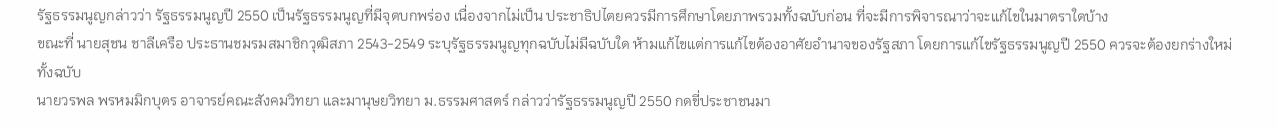รัฐธรรมนูญกล่าวว่า รัฐธรรมนูญปี 2550 เป็นรัฐธรรมนูญที่มีจุดบกพร่อง เนื่องจากไม่เป็น ประชาธิปไตยควรมีการศึกษาโดยภาพรวมทั้งฉบับก่อน ที่จะมีการพิจารณาว่าจะแก้ไขในมาตราใดบ้าง
ขณะที่ นายสุชน ชาลีเครือ ประธานชมรมสมาชิกวุฒิสภา 2543-2549 ระบุรัฐธรรมนูญทุกฉบับไม่มีฉบับใด ห้ามแก้ไขแต่การแก้ไขต้องอาศัยอำนาจของรัฐสภา โดยการแก้ไขรัฐธรรมนูญปี 2550 ควรจะต้องยกร่างใหม่ทั้งฉบับ
นายวรพล พรหมมิกบุตร อาจารย์คณะสังคมวิทยา และมานุษยวิทยา ม.ธรรมศาสตร์ กล่าวว่ารัฐธรรมนูญปี 2550 กดขี่ประชาชนมา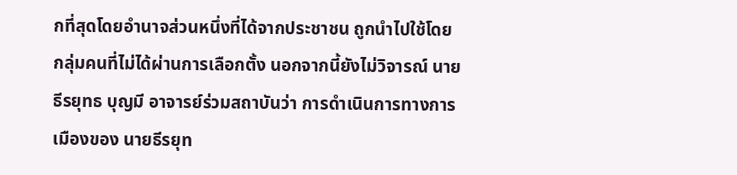กที่สุดโดยอำนาจส่วนหนึ่งที่ได้จากประชาชน ถูกนำไปใช้โดยกลุ่มคนที่ไม่ได้ผ่านการเลือกตั้ง นอกจากนี้ยังไม่วิจารณ์ นายธีรยุทธ บุญมี อาจารย์ร่วมสถาบันว่า การดำเนินการทางการเมืองของ นายธีรยุท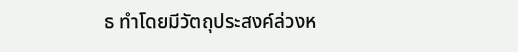ธ ทำโดยมีวัตถุประสงค์ล่วงห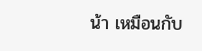น้า เหมือนกับ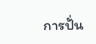การปั่น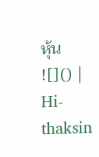หุ้น
![]() |
Hi-thaksin